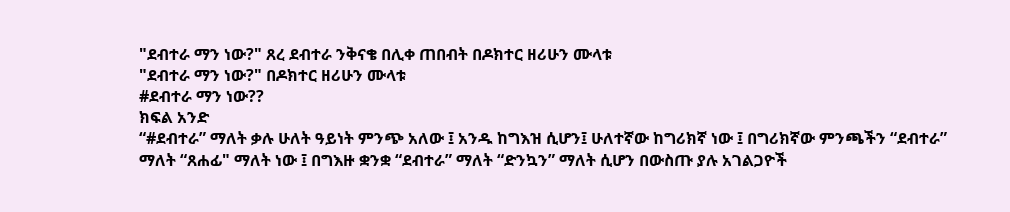"ደብተራ ማን ነው?" ጸረ ደብተራ ንቅናቄ በሊቀ ጠበብት በዶክተር ዘሪሁን ሙላቱ
"ደብተራ ማን ነው?" በዶክተር ዘሪሁን ሙላቱ
#ደብተራ ማን ነው??
ክፍል አንድ
“#ደብተራ” ማለት ቃሉ ሁለት ዓይነት ምንጭ አለው ፤ አንዱ ከግእዝ ሲሆን፤ ሁለተኛው ከግሪክኛ ነው ፤ በግሪክኛው ምንጫችን “ደብተራ” ማለት “ጸሐፊ" ማለት ነው ፤ በግእዙ ቋንቋ “ደብተራ” ማለት “ድንኳን” ማለት ሲሆን በውስጡ ያሉ አገልጋዮች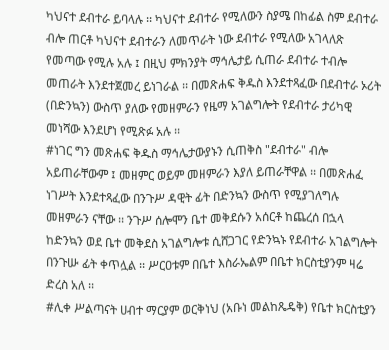ካህናተ ደብተራ ይባላሉ ፡፡ ካህናተ ደብተራ የሚለውን ስያሜ በከፊል ስም ደብተራ ብሎ ጠርቶ ካህናተ ደብተራን ለመጥራት ነው ደብተራ የሚለው አገላለጽ የመጣው የሚሉ አሉ ፤ በዚህ ምክንያት ማኅሌታይ ሲጠራ ደብተራ ተብሎ መጠራት እንደተጀመረ ይነገራል ፡፡ በመጽሐፍ ቅዱስ እንደተጻፈው በደብተራ ኦሪት (በድንኳን) ውስጥ ያለው የመዘምራን የዜማ አገልግሎት የደብተራ ታሪካዊ መነሻው እንደሆነ የሚጽፉ አሉ ፡፡
#ነገር ግን መጽሐፍ ቅዱስ ማኅሌታውያኑን ሲጠቅስ "ደብተራ" ብሎ አይጠራቸውም ፤ መዘምር ወይም መዘምራን እያለ ይጠራቸዋል ፡፡ በመጽሐፈ ነገሥት እንደተጻፈው በንጉሥ ዳዊት ፊት በድንኳን ውስጥ የሚያገለግሉ መዘምራን ናቸው ፡፡ ንጉሥ ሰሎሞን ቤተ መቅደሱን አሰርቶ ከጨረሰ በኋላ ከድንኳን ወደ ቤተ መቅደስ አገልግሎቱ ሲሸጋገር የድንኳኑ የደብተራ አገልግሎት በንጉሡ ፊት ቀጥሏል ፡፡ ሥርዐቱም በቤተ እስራኤልም በቤተ ክርስቲያንም ዛሬ ድረስ አለ ፡፡
#ሊቀ ሥልጣናት ሀብተ ማርያም ወርቅነህ (አቡነ መልከጼዴቅ) የቤተ ክርስቲያን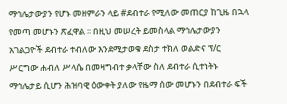ማኅሌታውያን የሆኑ መዘምራን ላይ #ደብተራ የሚለው መጠርያ ከጊዜ በኋላ የመጣ መሆኑን ጽፈዋል ፡፡ በዚህ መሠረት ይመስላል ማኅሌታውያን አገልጋዮች ደብተራ ተብለው እንደሚታወቁ ደስታ ተክለ ወልድና ፕ/ር ሥርግው ሐብለ ሥላሴ በመዛግብተ ቃላቸው ስለ ደብተራ ሲተነትኑ ማኅሌታይ ሲሆን ሕዝባዊ ዕውቀት ያለው የዜማ ሰው መሆኑን በደብተራ ፍች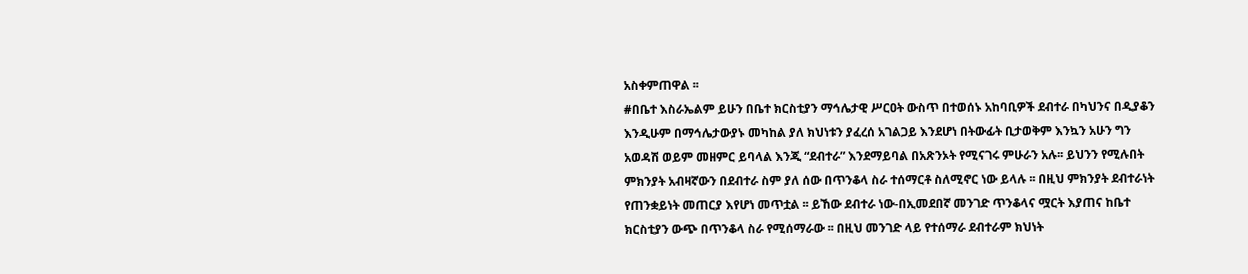አስቀምጠዋል ፡፡
#በቤተ እስራኤልም ይሁን በቤተ ክርስቲያን ማኅሌታዊ ሥርዐት ውስጥ በተወሰኑ አከባቢዎች ደብተራ በካህንና በዲያቆን እንዲሁም በማኅሌታውያኑ መካከል ያለ ክህነቱን ያፈረሰ አገልጋይ እንደሆነ በትውፊት ቢታወቅም እንኳን አሁን ግን አወዳሽ ወይም መዘምር ይባላል እንጂ “ደብተራ” እንደማይባል በአጽንኦት የሚናገሩ ምሁራን አሉ፡፡ ይህንን የሚሉበት ምክንያት አብዛኛውን በደብተራ ስም ያለ ሰው በጥንቆላ ስራ ተሰማርቶ ስለሚኖር ነው ይላሉ ፡፡ በዚህ ምክንያት ደብተራነት የጠንቋይነት መጠርያ እየሆነ መጥቷል ፡፡ ይኸው ደብተራ ነው-በኢመደበኛ መንገድ ጥንቆላና ሟርት እያጠና ከቤተ ክርስቲያን ውጭ በጥንቆላ ስራ የሚሰማራው ፡፡ በዚህ መንገድ ላይ የተሰማራ ደብተራም ክህነት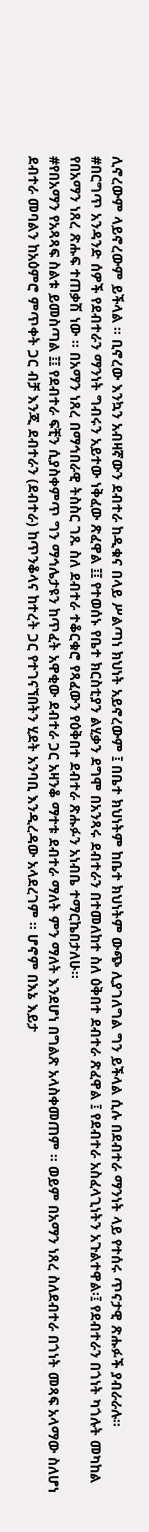ሊኖረውም ላይኖረውም ይችላል ፡፡ ቢኖረው እንኳን አብዛኛውን ደብተራ ከዲቁና በላይ ሥልጣነ ክህነት አይኖረውም ፤ በቤተ ክህነትም ከቤተ ክህነትም ውጭ ሊያገለግል ግን ይችላል ሲሉ በደብተራ ማንነት ላይ የተሰሩ ጥናታዊ ጽሑፉች ያብራራሉ።
#በርግጥ አንዳንድ ሰዎች የደብተራን ማንነት ግብሩን አይተው ነቅፈው ጽፈዋል ፤፤ የተወሰኑ የቤተ ክርስቲያን ልሂቃን ደግሞ በአንጻሩ ደብተራን በተመለከተ ስለ ዕቅበተ ደብተራ ጽፈዋል ፤ የደብተራ አስፈላጊነትን አጉልተዋል፡፤ የደብተራን በጎነት ካጎሉት መካከል የበአማን ነጸረ ጽሑፍ ተጠቃሽ ነው ፡፡ በአማን ነጸረ በማኅበራዊ ትስስር ገጹ ስለ ደብተራ ተቆርቁሮ የጻፈውን የዕቅበተ ደብተራ ጽሑፉን አነብቤ ተማርኬበታለሁ፡፡
#የበአማን የአጻጻፍ ስልቱ ይመስጣል ፤፤ የደብተራ ፍቺን ሲያስቀምጥ ግን ማኅሌታዩን ከጥፈት አዋቂው ደብተራ ጋር አዛንቆ ማተቱ ደብተራ ማለት ምን ማለት እንደሆነ በግልጽ አላስቀመጠም ። ወይም በአማን ነጸረ ስለደብተራ በጎነት መጻፍ አላማው ስለሆነ ደብተራ መባልን ከአዕምሮ ምጥቀት ጋር ብቻ እንጂ ደብተራን (ደብተራ) ከጥንቆላና ከተረት ጋር የተገናኘበትን ሂደት አንባቢ እንዲረዳው አላደረገም ፡፡ ሆኖም በእኔ እይታ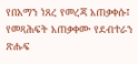የበአማን ነጸረ የመረጃ አጠቃቀሱ፤ የመጻሕፍት አጠቃቀሙ የደብተራን ጽሑፍ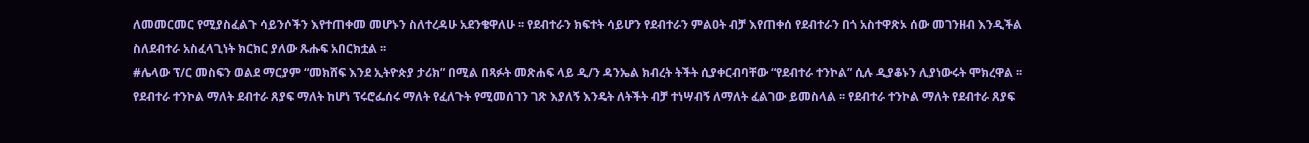ለመመርመር የሚያስፈልጉ ሳይንሶችን እየተጠቀመ መሆኑን ስለተረዳሁ አደንቄዋለሁ ፡፡ የደብተራን ክፍተት ሳይሆን የደብተራን ምልዐት ብቻ እየጠቀሰ የደብተራን በጎ አስተዋጽኦ ሰው መገንዘብ እንዲችል ስለደብተራ አስፈላጊነት ክርክር ያለው ጹሑፍ አበርክቷል ፡፡
#ሌላው ፕ/ር መስፍን ወልደ ማርያም “መክሸፍ እንደ ኢትዮጵያ ታሪክ” በሚል በጻፉት መጽሐፍ ላይ ዲ/ን ዳንኤል ክብረት ትችት ሲያቀርብባቸው “የደብተራ ተንኮል” ሲሉ ዲያቆኑን ሊያነውሩት ሞክረዋል ፡፡ የደብተራ ተንኮል ማለት ደብተራ ጸያፍ ማለት ከሆነ ፕሩሮፌሰሩ ማለት የፈለጉት የሚመሰገን ገጽ እያለኝ እንዴት ለትችት ብቻ ተነሣብኝ ለማለት ፈልገው ይመስላል ፡፡ የደብተራ ተንኮል ማለት የደብተራ ጸያፍ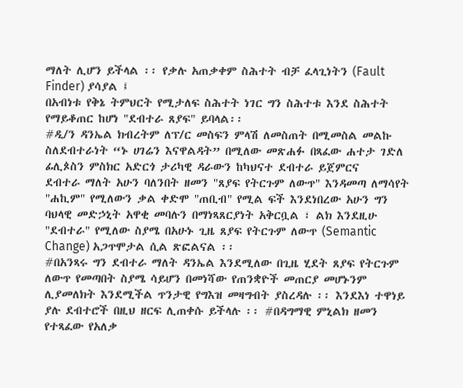ማለት ሊሆን ይችላል ፡፡ የቃሉ አጠቃቀም ስሕተት ብቻ ፈላጊነትን (Fault Finder) ያሳያል ፤
በአብነቱ የቅኔ ትምህርት የሚታለፍ ስሕተት ነገር ግን ስሕተቱ እንደ ስሕተት የማይቆጠር ከሆነ "ደብተራ ጸያፍ" ይባላል፡፡
#ዲ/ን ዳንኤል ክብረትም ለፕ/ር መስፍን ምላሽ ለመስጠት በሚመስል መልኩ ስለደብተራነት “ኑ ሀገሬን እናዋልዳት” በሚለው መጽሐፉ በጻፈው ሐተታ ገድለ ፊሊጶስን ምስክር አድርጎ ታሪካዊ ዳራውን ከካህናተ ደብተራ ይጀምርና
ደብተራ ማለት አሁን ባለንበት ዘመን "ጸያፍ የትርጉም ለውጥ" እንዳመጣ ለማሳየት "ሐኪም" የሚለውን ቃል ቀድሞ "ጠቢብ" የሚል ፍች እንደነበረው አሁን ግን ባህላዊ መድኃኒት አዋቂ መባሉን በማነጻጸርያነት አቅርቧል ፣ ልክ እንደዚሁ "ደብተራ" የሚለው ስያሜ በአሁኑ ጊዜ ጸያፍ የትርጉም ለውጥ (Semantic Change) አጋጥሞታል ሲል ጽፎልናል ፡፡
#በአንጻሩ ግን ደብተራ ማለት ዳንኤል እንደሚለው በጊዜ ሂደት ጸያፍ የትርጉም ለውጥ የመጣበት ስያሜ ሳይሆን በመነሻው የጠንቋዮች መጠርያ መሆኑንም ሊያመለክት እንደሚችል ጥንታዊ የግእዝ መዛግብት ያስረዳሉ ፡፡ እንደእነ ተዋነይ ያሉ ደብተሮች በዚህ ዘርፍ ሊጠቀሱ ይችላሉ ፡፡ #በዳግማዊ ምኒልክ ዘመን የተጻፈው የአለቃ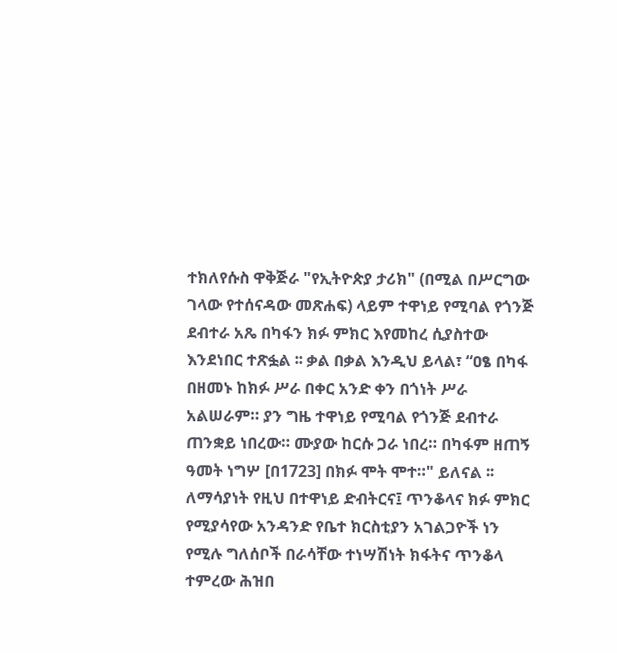ተክለየሱስ ዋቅጅራ "የኢትዮጵያ ታሪክ" (በሚል በሥርግው ገላው የተሰናዳው መጽሐፍ) ላይም ተዋነይ የሚባል የጎንጅ ደብተራ አጼ በካፋን ክፉ ምክር እየመከረ ሲያስተው እንደነበር ተጽፏል ፡፡ ቃል በቃል እንዲህ ይላል፣ “ዐፄ በካፋ በዘመኑ ከክፉ ሥራ በቀር አንድ ቀን በጎነት ሥራ አልሠራም። ያን ግዜ ተዋነይ የሚባል የጎንጅ ደብተራ ጠንቋይ ነበረው። ሙያው ከርሱ ጋራ ነበረ። በካፋም ዘጠኝ ዓመት ነግሦ [በ1723] በክፉ ሞት ሞተ።" ይለናል ፡፡ ለማሳያነት የዚህ በተዋነይ ድብትርና፤ ጥንቆላና ክፉ ምክር የሚያሳየው አንዳንድ የቤተ ክርስቲያን አገልጋዮች ነን የሚሉ ግለሰቦች በራሳቸው ተነሣሽነት ክፋትና ጥንቆላ ተምረው ሕዝበ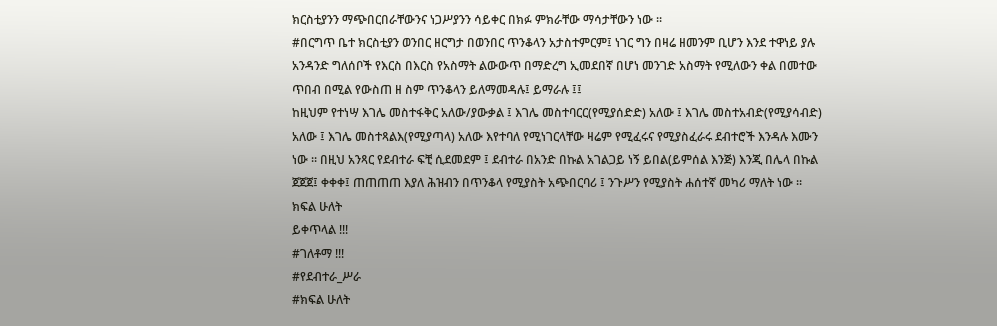ክርስቲያንን ማጭበርበራቸውንና ነጋሥያንን ሳይቀር በክፉ ምክራቸው ማሳታቸውን ነው ፡፡
#በርግጥ ቤተ ክርስቲያን ወንበር ዘርግታ በወንበር ጥንቆላን አታስተምርም፤ ነገር ግን በዛሬ ዘመንም ቢሆን እንደ ተዋነይ ያሉ አንዳንድ ግለሰቦች የእርስ በእርስ የአስማት ልውውጥ በማድረግ ኢመደበኛ በሆነ መንገድ አስማት የሚለውን ቀል በመተው ጥበብ በሚል የውስጠ ዘ ስም ጥንቆላን ይለማመዳሉ፤ ይማራሉ ፤፤
ከዚህም የተነሣ እገሌ መስተፋቅር አለው/ያውቃል ፤ እገሌ መስተባርር(የሚያሰድድ) አለው ፤ እገሌ መስተአብድ(የሚያሳብድ) አለው ፤ እገሌ መስተጻልእ(የሚያጣላ) አለው እየተባለ የሚነገርላቸው ዛሬም የሚፈሩና የሚያስፈራሩ ደብተሮች እንዳሉ እሙን ነው ፡፡ በዚህ አንጻር የደብተራ ፍቺ ሲደመደም ፤ ደብተራ በአንድ በኩል አገልጋይ ነኝ ይበል(ይምሰል እንጅ) እንጂ በሌላ በኩል ጀጀጀ፤ ቀቀቀ፤ ጠጠጠጠ እያለ ሕዝብን በጥንቆላ የሚያስት አጭበርባሪ ፤ ንጉሥን የሚያስት ሐሰተኛ መካሪ ማለት ነው ፡፡
ክፍል ሁለት
ይቀጥላል !!!
#ገለቶማ !!!
#የደብተራ_ሥራ
#ክፍል ሁለት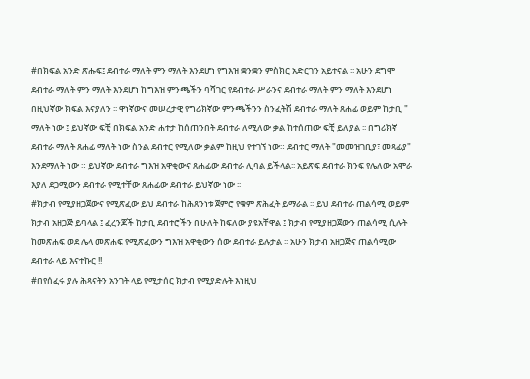#በክፍል አንድ ጽሑፍ፤ ደብተራ ማለት ምን ማለት እንደሆነ የግእዝ ቋንቋን ምስክር አድርገን አይተናል ፡፡ አሁን ደግሞ ደብተራ ማለት ምን ማለት እንደሆነ ከግእዝ ምንጫችን ባሻገር የደብተራ ሥራንና ደብተራ ማለት ምን ማለት እንደሆነ በዚህኛው ክፍል እናያለን ፡፡ ዋነኛውና መሠረታዊ የግሪክኛው ምንጫችንን ስንፈትሽ ደብተራ ማለት ጸሐፊ ወይም ከታቢ " ማለት ነው ፤ ይህኛው ፍቺ በክፍል አንድ ሐተታ ከሰጠንበት ደብተራ ለሚለው ቃል ከተሰጠው ፍቺ ይለያል ፡፡ በግሪክኛ ደብተራ ማለት ጸሐፊ ማለት ነው ስንል ደብተር የሚለው ቃልም ከዚህ የተገኘ ነው። ደብተር ማለት "መመዝገቢያ፣ መጻፊያ" እንደማለት ነው ። ይህኛው ደብተራ ግእዝ አዋቂውና ጸሐፊው ደብተራ ሊባል ይችላል፡፡ አይጽፍ ደብተራ ክንፍ የሌለው አሞራ እያለ ደጋሚውን ደብተራ የሚተቸው ጸሐፊው ደብተራ ይህኛው ነው ፡፡
#ክታብ የሚያዘጋጀውና የሚጽፈው ይህ ደብተራ ከሕጸንነቱ ጀምሮ የቁም ጽሕፈት ይማራል ፡፡ ይህ ደብተራ ጠልሳሚ ወይም ክታብ አዘጋጅ ይባላል ፤ ፈረንጆች ከታቢ ደብተሮችን በሁለት ከፍለው ያዩአቸዋል ፤ ክታብ የሚያዘጋጀውን ጠልሳሚ ሲሉት ከመጽሐፍ ወደ ሌላ መጽሐፍ የሚጽፈውን ግእዝ አዋቂውን ሰው ደብተራ ይሉታል ፡፡ አሁን ክታብ አዘጋጅና ጠልሳሚው ደብተራ ላይ እናተኩር !!
#በየሰፈሩ ያሉ ሕጻናትን አንገት ላይ የሚታሰር ክታብ የሚያድሉት እነዚህ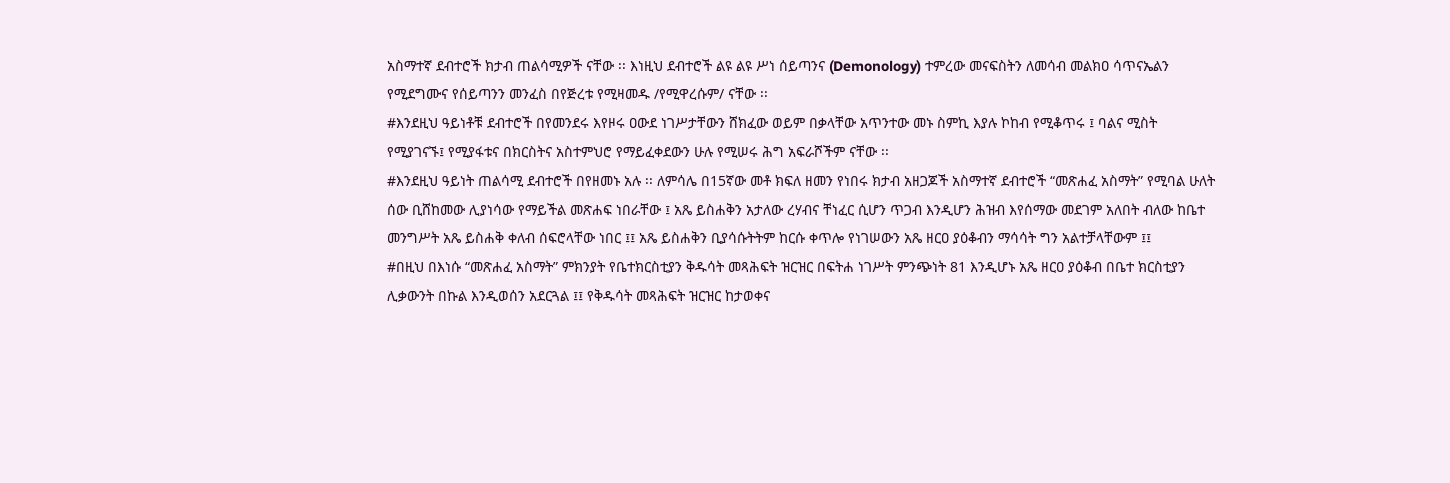አስማተኛ ደብተሮች ክታብ ጠልሳሚዎች ናቸው ፡፡ እነዚህ ደብተሮች ልዩ ልዩ ሥነ ሰይጣንና (Demonology) ተምረው መናፍስትን ለመሳብ መልክዐ ሳጥናኤልን የሚደግሙና የሰይጣንን መንፈስ በየጅረቱ የሚዛመዱ /የሚዋረሱም/ ናቸው ፡፡
#እንደዚህ ዓይነቶቹ ደብተሮች በየመንደሩ እየዞሩ ዐውደ ነገሥታቸውን ሸክፈው ወይም በቃላቸው አጥንተው መኑ ስምኪ እያሉ ኮከብ የሚቆጥሩ ፤ ባልና ሚስት የሚያገናኙ፤ የሚያፋቱና በክርስትና አስተምህሮ የማይፈቀደውን ሁሉ የሚሠሩ ሕግ አፍራሾችም ናቸው ፡፡
#እንደዚህ ዓይነት ጠልሳሚ ደብተሮች በየዘመኑ አሉ ፡፡ ለምሳሌ በ15ኛው መቶ ክፍለ ዘመን የነበሩ ክታብ አዘጋጆች አስማተኛ ደብተሮች “መጽሐፈ አስማት” የሚባል ሁለት ሰው ቢሸከመው ሊያነሳው የማይችል መጽሐፍ ነበራቸው ፤ አጼ ይስሐቅን አታለው ረሃብና ቸነፈር ሲሆን ጥጋብ እንዲሆን ሕዝብ እየሰማው መደገም አለበት ብለው ከቤተ መንግሥት አጼ ይስሐቅ ቀለብ ሰፍሮላቸው ነበር ፤፤ አጼ ይስሐቅን ቢያሳሱትትም ከርሱ ቀጥሎ የነገሠውን አጼ ዘርዐ ያዕቆብን ማሳሳት ግን አልተቻላቸውም ፤፤
#በዚህ በእነሱ “መጽሐፈ አስማት” ምክንያት የቤተክርስቲያን ቅዱሳት መጻሕፍት ዝርዝር በፍትሐ ነገሥት ምንጭነት 81 እንዲሆኑ አጼ ዘርዐ ያዕቆብ በቤተ ክርስቲያን ሊቃውንት በኩል እንዲወሰን አደርጓል ፤፤ የቅዱሳት መጻሕፍት ዝርዝር ከታወቀና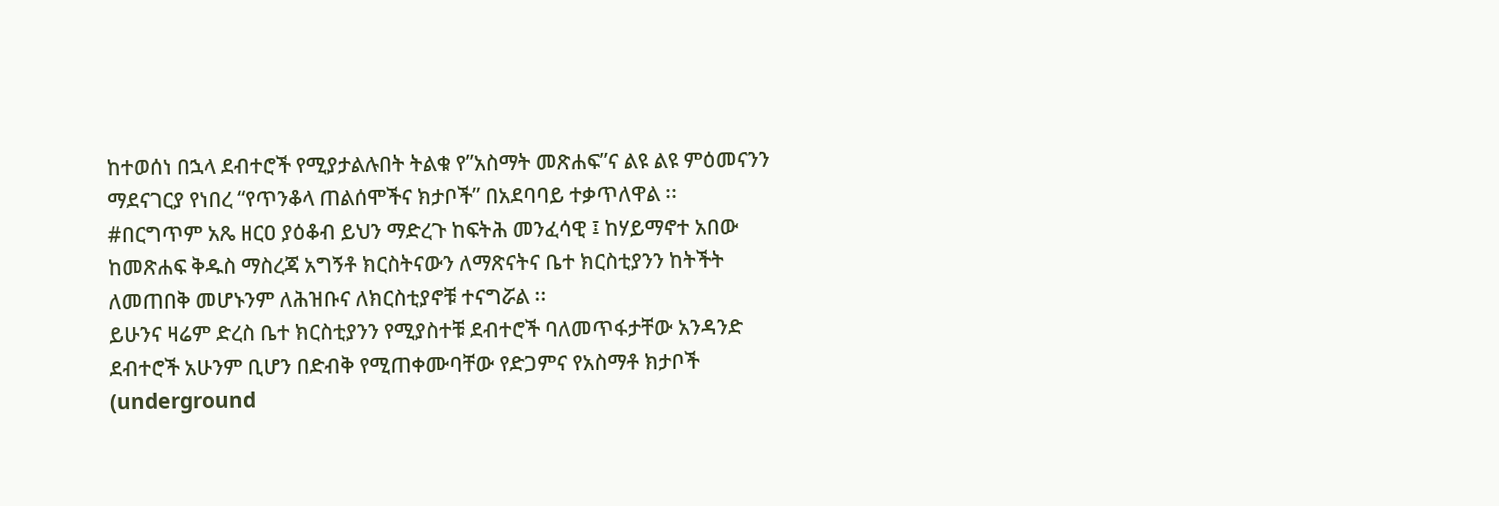ከተወሰነ በኋላ ደብተሮች የሚያታልሉበት ትልቁ የ”አስማት መጽሐፍ”ና ልዩ ልዩ ምዕመናንን ማደናገርያ የነበረ “የጥንቆላ ጠልሰሞችና ክታቦች” በአደባባይ ተቃጥለዋል ፡፡
#በርግጥም አጼ ዘርዐ ያዕቆብ ይህን ማድረጉ ከፍትሕ መንፈሳዊ ፤ ከሃይማኖተ አበው ከመጽሐፍ ቅዱስ ማስረጃ አግኝቶ ክርስትናውን ለማጽናትና ቤተ ክርስቲያንን ከትችት ለመጠበቅ መሆኑንም ለሕዝቡና ለክርስቲያኖቹ ተናግሯል ፡፡
ይሁንና ዛሬም ድረስ ቤተ ክርስቲያንን የሚያስተቹ ደብተሮች ባለመጥፋታቸው አንዳንድ ደብተሮች አሁንም ቢሆን በድብቅ የሚጠቀሙባቸው የድጋምና የአስማቶ ክታቦች (underground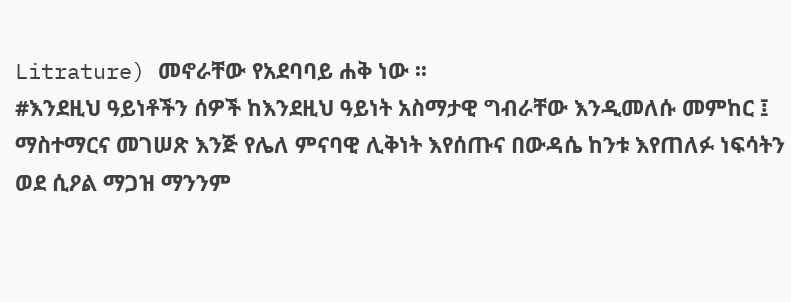Litrature) መኖራቸው የአደባባይ ሐቅ ነው ፡፡
#እንደዚህ ዓይነቶችን ሰዎች ከእንደዚህ ዓይነት አስማታዊ ግብራቸው እንዲመለሱ መምከር ፤ ማስተማርና መገሠጽ እንጅ የሌለ ምናባዊ ሊቅነት እየሰጡና በውዳሴ ከንቱ እየጠለፉ ነፍሳትን ወደ ሲዖል ማጋዝ ማንንም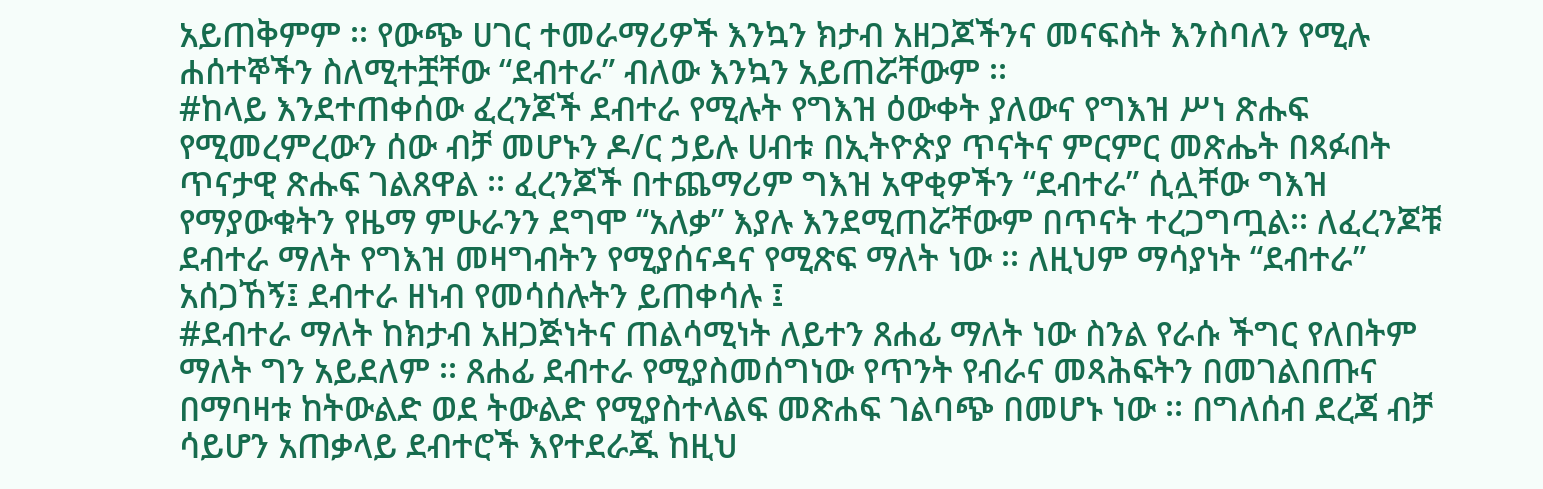አይጠቅምም ፡፡ የውጭ ሀገር ተመራማሪዎች እንኳን ክታብ አዘጋጆችንና መናፍስት እንስባለን የሚሉ ሐሰተኞችን ስለሚተቿቸው “ደብተራ” ብለው እንኳን አይጠሯቸውም ፡፡
#ከላይ እንደተጠቀሰው ፈረንጆች ደብተራ የሚሉት የግእዝ ዕውቀት ያለውና የግእዝ ሥነ ጽሑፍ የሚመረምረውን ሰው ብቻ መሆኑን ዶ/ር ኃይሉ ሀብቱ በኢትዮጵያ ጥናትና ምርምር መጽሔት በጻፉበት ጥናታዊ ጽሑፍ ገልጸዋል ፡፡ ፈረንጆች በተጨማሪም ግእዝ አዋቂዎችን “ደብተራ” ሲሏቸው ግእዝ የማያውቁትን የዜማ ምሁራንን ደግሞ “አለቃ” እያሉ እንደሚጠሯቸውም በጥናት ተረጋግጧል፡፡ ለፈረንጆቹ ደብተራ ማለት የግእዝ መዛግብትን የሚያሰናዳና የሚጽፍ ማለት ነው ፡፡ ለዚህም ማሳያነት “ደብተራ” አሰጋኸኝ፤ ደብተራ ዘነብ የመሳሰሉትን ይጠቀሳሉ ፤
#ደብተራ ማለት ከክታብ አዘጋጅነትና ጠልሳሚነት ለይተን ጸሐፊ ማለት ነው ስንል የራሱ ችግር የለበትም ማለት ግን አይደለም ፡፡ ጸሐፊ ደብተራ የሚያስመሰግነው የጥንት የብራና መጻሕፍትን በመገልበጡና በማባዛቱ ከትውልድ ወደ ትውልድ የሚያስተላልፍ መጽሐፍ ገልባጭ በመሆኑ ነው ፡፡ በግለሰብ ደረጃ ብቻ ሳይሆን አጠቃላይ ደብተሮች እየተደራጁ ከዚህ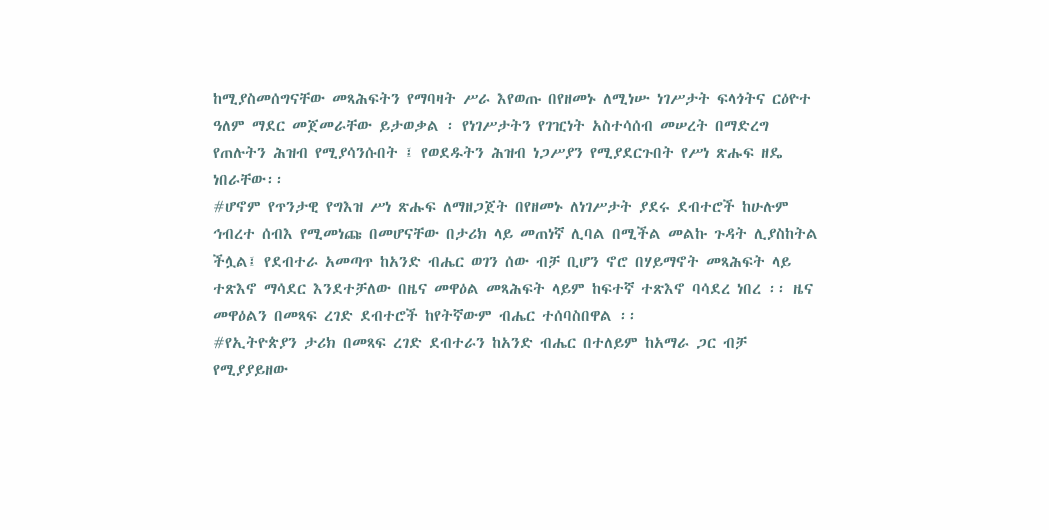ከሚያስመሰግናቸው መጻሕፍትን የማባዛት ሥራ እየወጡ በየዘመኑ ለሚነሡ ነገሥታት ፍላጎትና ርዕዮተ ዓለም ማደር መጀመራቸው ይታወቃል ፡ የነገሥታትን የገዢነት አስተሳሰብ መሠረት በማድረግ የጠሉትን ሕዝብ የሚያሳንሱበት ፤ የወደዱትን ሕዝብ ነጋሥያን የሚያደርጉበት የሥነ ጽሑፍ ዘዴ ነበራቸው፡፡
#ሆኖም የጥንታዊ የግእዝ ሥነ ጽሑፍ ለማዘጋጀት በየዘመኑ ለነገሥታት ያደሩ ደብተሮች ከሁሉም ኅብረተ ሰብእ የሚመነጩ በመሆናቸው በታሪክ ላይ መጠነኛ ሊባል በሚችል መልኩ ጉዳት ሊያስከትል ችሏል፤ የደብተራ አመጣጥ ከአንድ ብሔር ወገን ሰው ብቻ ቢሆን ኖሮ በሃይማኖት መጻሕፍት ላይ ተጽእኖ ማሳደር እንደተቻለው በዜና መዋዕል መጻሕፍት ላይም ከፍተኛ ተጽእኖ ባሳደረ ነበረ ፡፡ ዜና መዋዕልን በመጻፍ ረገድ ደብተሮች ከየትኛውም ብሔር ተሰባስበዋል ፡፡
#የኢትዮጵያን ታሪክ በመጻፍ ረገድ ደብተራን ከአንድ ብሔር በተለይም ከአማራ ጋር ብቻ የሚያያይዘው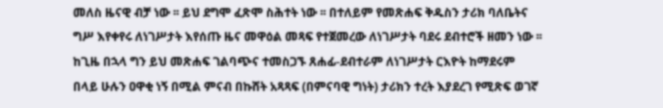መለስ ዜናዊ ብቻ ነው ፡፡ ይህ ደግሞ ፈጽሞ ስሕተት ነው ፡፡ በተለይም የመጽሐፍ ቅዱስን ታሪክ ባለቤትና ግሥ እየቀየሩ ለነገሥታት እየሰጡ ዜና መዋዕል መጻፍ የተጀመረው ለነገሥታት ባደሩ ደብተሮች ዘመን ነው ፡፡ ከጊዜ በኋላ ግን ይህ መጽሐፍ ገልባጭና ተመስጋኙ ጸሐፊ-ደብተራም ለነገሥታት ርእዮት ከማደሩም በላይ ሁሉን ዐዋቂ ነኝ በሚል ምናብ በኩሸት አጻጻፍ (በምናባዊ ግነት) ታሪክን ተረት እያደረገ የሚጽፍ ወገኛ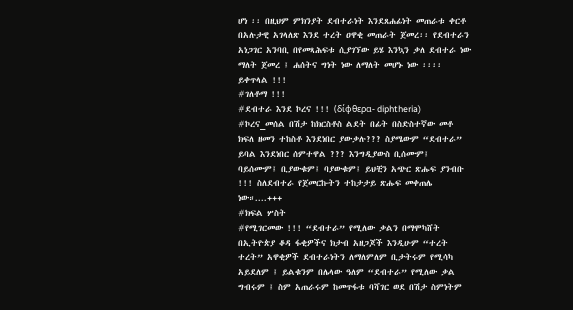ሆነ ፡፡ በዚህም ምክንያት ደብተራነት እንደጸሐፊነት መጠራቱ ቀርቶ በአሉታዊ አገላለጽ እንደ ተረት ዐዋቂ መጠራት ጀመረ፡፡ የደብተራን አነጋገር አንባቢ በየመጻሕፍቱ ሲያገኘው ይሄ እንኳን ቃለ ደብተራ ነው ማለት ጀመረ ፤ ሐሰትና ግነት ነው ለማለት መሆኑ ነው ፡፡፡፡
ይቀጥላል !!!
#ገለቶማ !!!
#ደብተራ እንደ ኮረና !!! (δίφθερα- diphtheria)
#ኮረና_መሰል በሽታ ከክርስቶስ ልደት በፊት በስድስተኛው መቶ ክፍለ ዘመን ተከስቶ እንደነበር ያውቃሉ??? ስያሜውም “ደብተራ” ይባል እንደነበር ሰምተዋል ??? እንግዲያውስ ቢሰሙም፤ ባይሰሙም፤ ቢያውቁም፤ ባያውቁም፤ ይህቺን አጭር ጽሑፍ ያንብቡ !!! ስለደብተራ የጀመርኩትን ተከታታይ ጽሑፍ መቀጠሌ ነው።....+++
#ክፍል ሦስት
#የሚገርመው !!! “ደብተራ” የሚለው ቃልን በማሞካሸት በኢትዮጵያ ቆዳ ፋቂዎችና ክታብ አዘጋጆች እንዲሁም “ተረት ተረት” አዋቂዎች ደብተራነትን ለማለምለም ቢታትሩም የሚሳካ አይደለም ፤ ይልቁንም በሌላው ዓለም “ደብተራ” የሚለው ቃል ግብሩም ፤ ስም አጠራሩም ከመጥፋቱ ባሻገር ወደ በሽታ ስምነትም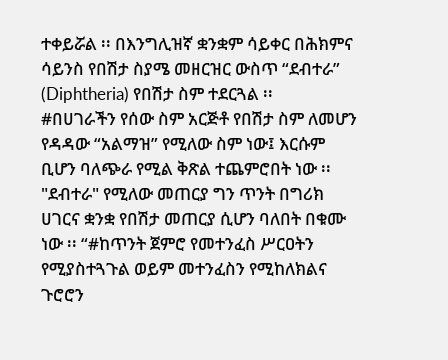ተቀይሯል ፡፡ በእንግሊዝኛ ቋንቋም ሳይቀር በሕክምና ሳይንስ የበሽታ ስያሜ መዘርዝር ውስጥ “ደብተራ” (Diphtheria) የበሽታ ስም ተደርጓል ፡፡
#በሀገራችን የሰው ስም አርጅቶ የበሽታ ስም ለመሆን የዳዳው “አልማዝ” የሚለው ስም ነው፤ እርሱም ቢሆን ባለጭራ የሚል ቅጽል ተጨምሮበት ነው ፡፡ "ደብተራ" የሚለው መጠርያ ግን ጥንት በግሪክ ሀገርና ቋንቋ የበሽታ መጠርያ ሲሆን ባለበት በቁሙ ነው ፡፡ “#ከጥንት ጀምሮ የመተንፈስ ሥርዐትን የሚያስተጓጉል ወይም መተንፈስን የሚከለክልና ጉሮሮን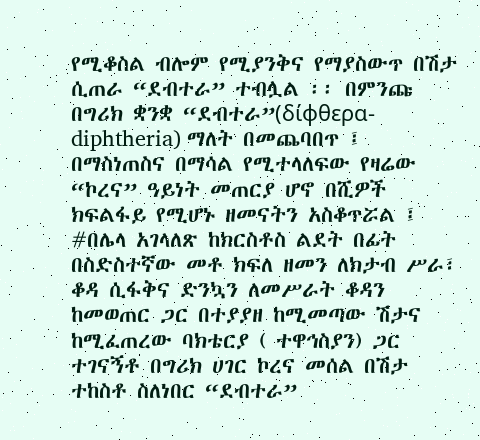የሚቆስል ብሎም የሚያንቅና የማያስውጥ በሽታ ሲጠራ “ደብተራ” ተብሏል ፡፡ በምንጩ በግሪክ ቋንቋ “ደብተራ”(δίφθερα- diphtheria) ማለት በመጨባበጥ ፤ በማስነጠስና በማሳል የሚተላለፍው የዛሬው “ኮረና” ዓይነት መጠርያ ሆኖ በሺዎች ክፍልፋይ የሚሆኑ ዘመናትን አስቆጥሯል ፤
#በሌላ አገላለጽ ከክርስቶስ ልደት በፊት በስድስተኛው መቶ ክፍለ ዘመን ለክታብ ሥራ፣ ቆዳ ሲፋቅና ድንኳን ለመሥራት ቆዳን ከመወጠር ጋር በተያያዘ ከሚመጣው ሽታና ከሚፈጠረው ባክቴርያ ( ተዋኅስያን) ጋር ተገናኝቶ በግሪክ ሀገር ኮረና መሰል በሽታ ተከስቶ ስለነበር “ደብተራ”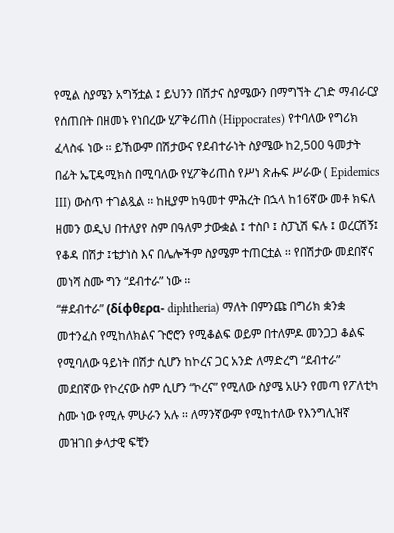የሚል ስያሜን አግኝቷል ፤ ይህንን በሽታና ስያሜውን በማግኘት ረገድ ማብራርያ የሰጠበት በዘመኑ የነበረው ሂፖቅሪጠስ (Hippocrates) የተባለው የግሪክ ፈላስፋ ነው ፡፡ ይኸውም በሽታውና የደብተራነት ስያሜው ከ2,500 ዓመታት በፊት ኤፒዴሚክስ በሚባለው የሂፖቅሪጠስ የሥነ ጽሑፍ ሥራው ( Epidemics III) ውስጥ ተገልጿል ፡፡ ከዚያም ከዓመተ ምሕረት በኋላ ከ16ኛው መቶ ክፍለ ዘመን ወዲህ በተለያየ ስም በዓለም ታውቋል ፤ ተስቦ ፤ ስፓኒሽ ፍሉ ፤ ወረርሽኝ፤ የቆዳ በሽታ ፤ቴታነስ እና በሌሎችም ስያሜም ተጠርቷል ፡፡ የበሽታው መደበኛና መነሻ ስሙ ግን “ደብተራ” ነው ፡፡
“#ደብተራ” (δίφθερα- diphtheria) ማለት በምንጩ በግሪክ ቋንቋ መተንፈስ የሚከለክልና ጉሮሮን የሚቆልፍ ወይም በተለምዶ መንጋጋ ቆልፍ የሚባለው ዓይነት በሽታ ሲሆን ከኮረና ጋር አንድ ለማድረግ “ደብተራ” መደበኛው የኮረናው ስም ሲሆን “ኮረና” የሚለው ስያሜ አሁን የመጣ የፖለቲካ ስሙ ነው የሚሉ ምሁራን አሉ ፡፡ ለማንኛውም የሚከተለው የእንግሊዝኛ መዝገበ ቃላታዊ ፍቺን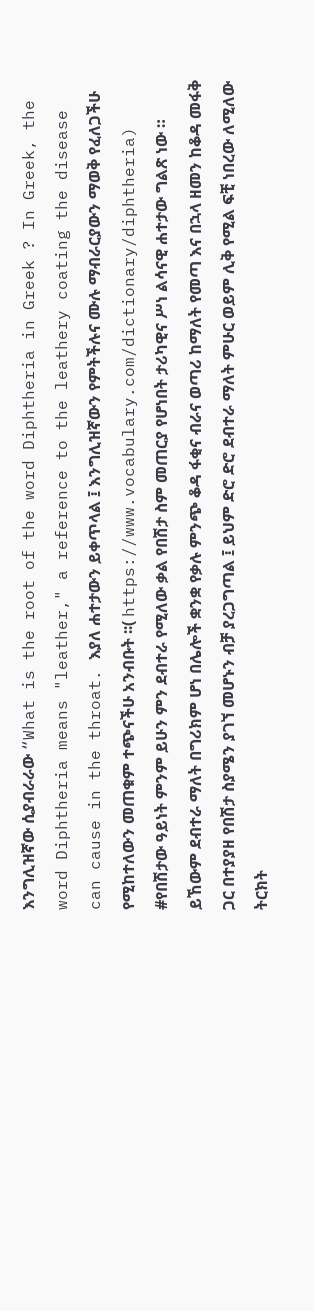እንግሊዝኛው ሲያብራራው “What is the root of the word Diphtheria in Greek ? In Greek, the word Diphtheria means "leather," a reference to the leathery coating the disease can cause in the throat. እያለ ሐተታውን ይቀጥላል ፤ እንግሊዝኛውን የምትችሉና ሙሉ ማብራርያውን ማወቅ የፈለጋችሁ የሚከተለውን መጠቁም ተጭናችሁ አንብቡት ፡፡( https://www.vocabulary.com/dictionary/diphtheria)
#የበሽታው ዓይነት ምንም ይሁን ምን ደብተራ የሚለው ቃል የበሽታ ስም መጠርያ የሆነበት ታሪካዊና ሥነ ልሳናዊ ሐተታው ግልጽ ነው ። ይኸውም ደብተራ ማለት በግሪክም ሆነ በሌሎች ቋንቋ የቃሉ ምንጭ ቆዳ ፋቂና ብራና ወጣሪ ከማለት የመጣ እና በኋላ ዘመን ከቆዳ መፋቅ ጋር በተያያዘ የበሽታ ስያሜን ያገኘ መሆኑን ብቻ ያረጋግጣል ፤ ይህም ድሮ ድሮ ደብተራ ማለት ምሁር ወይም ሊቅ የሚል ፍቺ ነበረው ለሚለው ትርክት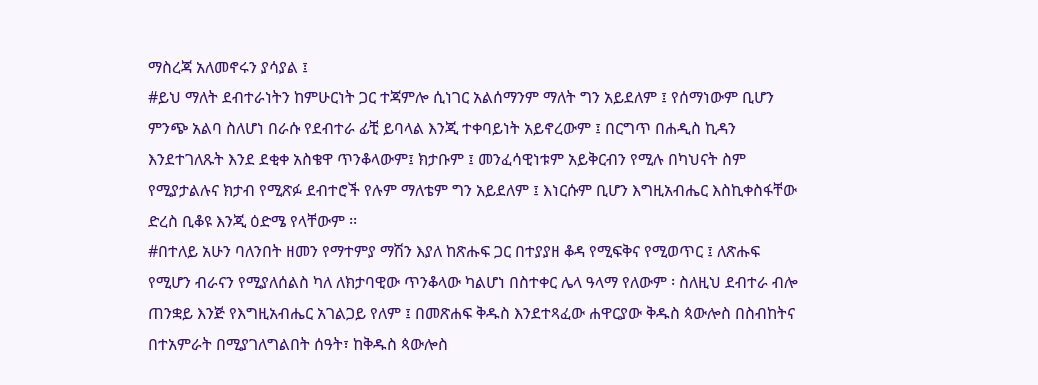ማስረጃ አለመኖሩን ያሳያል ፤
#ይህ ማለት ደብተራነትን ከምሁርነት ጋር ተጃምሎ ሲነገር አልሰማንም ማለት ግን አይደለም ፤ የሰማነውም ቢሆን ምንጭ አልባ ስለሆነ በራሱ የደብተራ ፊቺ ይባላል እንጂ ተቀባይነት አይኖረውም ፤ በርግጥ በሐዲስ ኪዳን እንደተገለጹት እንደ ደቂቀ አስቄዋ ጥንቆላውም፤ ክታቡም ፤ መንፈሳዊነቱም አይቅርብን የሚሉ በካህናት ስም የሚያታልሉና ክታብ የሚጽፉ ደብተሮች የሉም ማለቴም ግን አይደለም ፤ እነርሱም ቢሆን እግዚአብሔር እስኪቀስፋቸው ድረስ ቢቆዩ እንጂ ዕድሜ የላቸውም ፡፡
#በተለይ አሁን ባለንበት ዘመን የማተምያ ማሽን እያለ ከጽሑፍ ጋር በተያያዘ ቆዳ የሚፍቅና የሚወጥር ፤ ለጽሑፍ የሚሆን ብራናን የሚያለሰልስ ካለ ለክታባዊው ጥንቆላው ካልሆነ በስተቀር ሌላ ዓላማ የለውም ፡ ስለዚህ ደብተራ ብሎ ጠንቋይ እንጅ የእግዚአብሔር አገልጋይ የለም ፤ በመጽሐፍ ቅዱስ እንደተጻፈው ሐዋርያው ቅዱስ ጳውሎስ በስብከትና በተአምራት በሚያገለግልበት ሰዓት፣ ከቅዱስ ጳውሎስ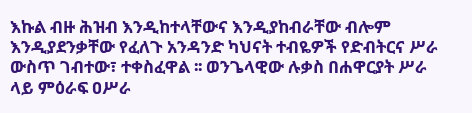እኩል ብዙ ሕዝብ እንዲከተላቸውና እንዲያከብራቸው ብሎም እንዲያደንቃቸው የፈለጉ አንዳንድ ካህናት ተብዬዎች የድብትርና ሥራ ውስጥ ገብተው፣ ተቀስፈዋል ፡፡ ወንጌላዊው ሉቃስ በሐዋርያት ሥራ ላይ ምዕራፍ ዐሥራ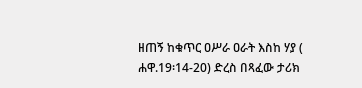ዘጠኝ ከቁጥር ዐሥራ ዐራት እስከ ሃያ ( ሐዋ.19፡14-20) ድረስ በጻፈው ታሪክ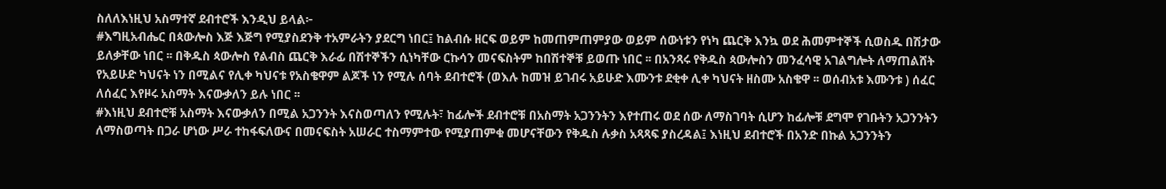ስለለእነዚህ አስማተኛ ደብተሮች እንዲህ ይላል፦
#እግዚአብሔር በጳውሎስ እጅ እጅግ የሚያስደንቅ ተአምራትን ያደርግ ነበር፤ ከልብሱ ዘርፍ ወይም ከመጠምጠምያው ወይም ሰውነቱን የነካ ጨርቅ እንኳ ወደ ሕመምተኞች ሲወስዱ በሽታው ይለቃቸው ነበር ፡፡ በቅዱስ ጳውሎስ የልብስ ጨርቅ እራፊ በሽተኞችን ሲነካቸው ርኩሳን መናፍስትም ከበሽተኞቹ ይወጡ ነበር ፡፡ በአንጻሩ የቅዱስ ጳውሎስን መንፈሳዊ አገልግሎት ለማጠልሸት የአይሁድ ካህናት ነን በሚልና የሊቀ ካህናቱ የአስቄዋም ልጆች ነን የሚሉ ሰባት ደብተሮች (ወእሉ ከመዝ ይገብሩ አይሁድ እሙንቱ ደቂቀ ሊቀ ካህናት ዘስሙ አስቄዋ ፡፡ ወሰብአቱ እሙንቱ ) ሰፈር ለሰፈር እየዞሩ አስማት እናውቃለን ይሉ ነበር ፡፡
#እነዚህ ደብተሮቹ አስማት እናውቃለን በሚል አጋንንት እናስወጣለን የሚሉት፣ ከፊሎች ደብተሮቹ በአስማት አጋንንትን እየተጠሩ ወደ ሰው ለማስገባት ሲሆን ከፊሎቹ ደግሞ የገቡትን አጋንንትን ለማስወጣት በጋራ ሆነው ሥራ ተከፋፍለውና በመናፍስት አሠራር ተስማምተው የሚያጠምቁ መሆናቸውን የቅዱስ ሉቃስ አጻጻፍ ያስረዳል፤ እነዚህ ደብተሮች በአንድ በኩል አጋንንትን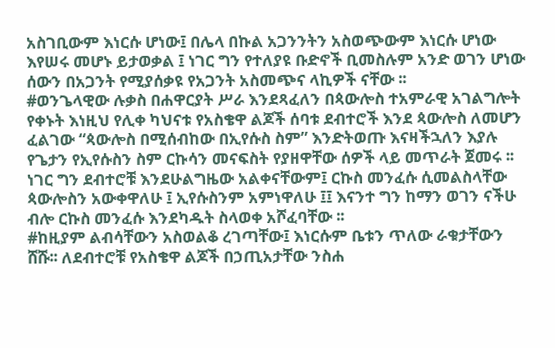አስገቢውም እነርሱ ሆነው፤ በሌላ በኩል አጋንንትን አስወጭውም እነርሱ ሆነው እየሠሩ መሆኑ ይታወቃል ፤ ነገር ግን የተለያዩ ቡድኖች ቢመስሉም አንድ ወገን ሆነው ሰውን በአጋንት የሚያሰቃዩ የአጋንት አስመጭና ላኪዎች ናቸው ፡፡
#ወንጌላዊው ሉቃስ በሐዋርያት ሥራ እንደጻፈለን በጳውሎስ ተአምራዊ አገልግሎት የቀኑት እነዚህ የሊቀ ካህናቱ የአስቄዋ ልጆች ሰባቱ ደብተሮች እንደ ጳውሎስ ለመሆን ፈልገው “ጳውሎስ በሚሰብከው በኢየሱስ ስም” እንድትወጡ እናዛችኋለን እያሉ የጌታን የኢየሱስን ስም ርኩሳን መናፍስት የያዘዋቸው ሰዎች ላይ መጥራት ጀመሩ ፡፡ ነገር ግን ደብተሮቹ እንደሁልግዜው አልቀናቸውም፤ ርኩስ መንፈሱ ሲመልስላቸው ጳውሎስን አውቀዋለሁ ፤ ኢየሱስንም አምነዋለሁ ፤፤ እናንተ ግን ከማን ወገን ናችሁ ብሎ ርኩስ መንፈሱ እንደካዱት ስላወቀ አሾፈባቸው ፡፡
#ከዚያም ልብሳቸውን አስወልቆ ረገጣቸው፤ እነርሱም ቤቱን ጥለው ራቁታቸውን ሸሹ፡፡ ለደብተሮቹ የአስቄዋ ልጆች በኃጢአታቸው ንስሐ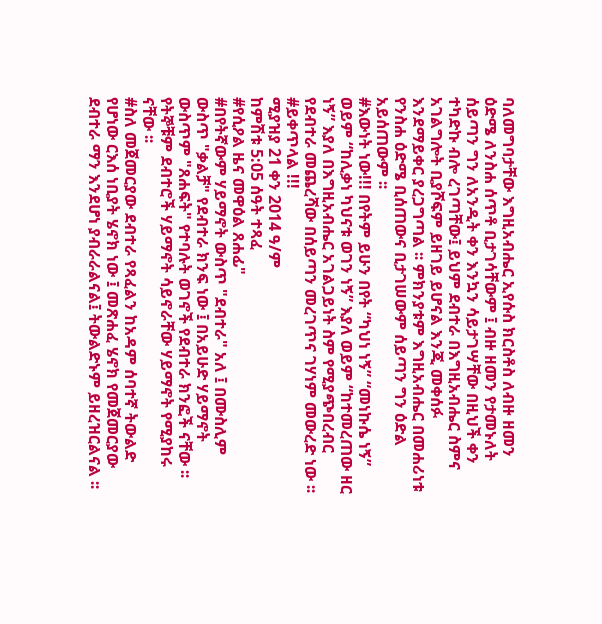ባለመግባታቸው እግዚአብሔር ኢየሱስ ክርስቶስ ለብዙ ዘመን ዕድሜ ለንስሐ ሰጥቶ ቢታገሳቸውም ፤ ብዙ ዘመን የታመኑለት ሰይጣን ግን ለአንዲት ቀን እንኳን ሳይታገሣቸው በዚህች ቀን ተካድኩ ብሎ ረገጣቸው፤ ይህም ደብተራ በእግዚአብሔር ስምና አገልግሎት ቢያሾፍም ይዘገይ ይሆናል እንጂ መቀሰፉ እንደማይቀር ያረጋግጣል ፡፡ ምክንያቱም እግዚአብሔር በመሐሪነቱ የንስሐ ዕድሜ ቢሰጠውና ቢታገሠውም ሰይጣን ግን ዕድል አይሰጠውም ፡፡
#እውነት ነው!!! በየትም ይሁን በየት “ካህነ ነኝ” “መነኩሴ ነኝ” ወይም “ከሊቃነ ካህናቱ ወገን ነኝ” እያለ ወይም “ከተመረጠው ዘር ነኝ” እያለ በእግዚአብሔር አገልጋይነት ስም የሚያጭበረብር የደብተራ መጨረሻው በሰይጣን መረገጥና ገሃነም መውረድ ነው ፡፡
#ይቀጥላል !!!
ሚያዝያ 21 ቀን 2014 ዓ/ም
ከምሽቱ 5:05 ሰዓት ተጻፈ
#የሲዖል ዜና መዋዕል ጸሐፊ"
#በየትኛውም ሃይማኖት ውስጥ "ደብተራ" አለ ፤ በሙስሊም ውስጥ "ቃልቻ" የደብተራ ክንፍ ነው ፤ በአይሁድ ሃይማኖት ውስጥም "ጸሐፍት" የተባሉት ወገኖች የደብተራ ክንፎች ናቸው ፡፡ የትኞቹም ደብተሮች ሃይማኖት ሳይኖራቸው ሃይማኖት የሚያከሩ ናቸው ፡፡
#ስለ መጀመርያው ደብተራ የጻፈልን ከአዳም ሰባተኛ ትውልድ የሆነው ርእሰ ነቢያት ሄኖክ ነው ፤ መጽሐፈ ሄኖክ የመጀመርያው ደብተራ ማን እንደሆነ ያብራራልናል፤ ትውልድኑም ይዘረዝርልናል ፡፡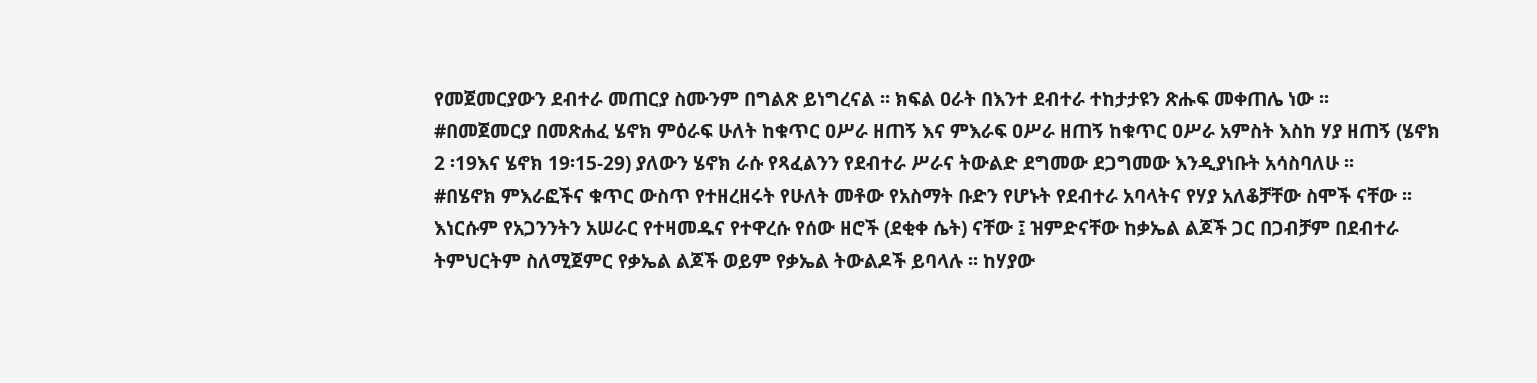የመጀመርያውን ደብተራ መጠርያ ስሙንም በግልጽ ይነግረናል ፡፡ ክፍል ዐራት በእንተ ደብተራ ተከታታዩን ጽሑፍ መቀጠሌ ነው ፡፡
#በመጀመርያ በመጽሐፈ ሄኖክ ምዕራፍ ሁለት ከቁጥር ዐሥራ ዘጠኝ እና ምእራፍ ዐሥራ ዘጠኝ ከቁጥር ዐሥራ አምስት እስከ ሃያ ዘጠኝ (ሄኖክ 2 ፡19እና ሄኖክ 19፡15-29) ያለውን ሄኖክ ራሱ የጻፈልንን የደብተራ ሥራና ትውልድ ደግመው ደጋግመው እንዲያነቡት አሳስባለሁ ፡፡
#በሄኖክ ምእራፎችና ቁጥር ውስጥ የተዘረዘሩት የሁለት መቶው የአስማት ቡድን የሆኑት የደብተራ አባላትና የሃያ አለቆቻቸው ስሞች ናቸው ፡፡ እነርሱም የአጋንንትን አሠራር የተዛመዱና የተዋረሱ የሰው ዘሮች (ደቂቀ ሴት) ናቸው ፤ ዝምድናቸው ከቃኤል ልጆች ጋር በጋብቻም በደብተራ ትምህርትም ስለሚጀምር የቃኤል ልጆች ወይም የቃኤል ትውልዶች ይባላሉ ፡፡ ከሃያው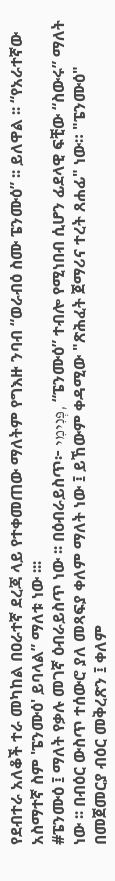የደብተራ አለቆች ተራ መካከል በዐራተኛ ደረጃ ላይ የተቀመጠው ማለትም የግእዙ ንባብ “ወራብዕ ስሙ ፔንሙዕ” ፡፡ ይለዋል ፡፡ “የአራተኛው አስማተኛ ስም 'ፔንሙዕ' ይባላል” ማለቱ ነው ፡፡፡
#ፔንሙዕ ፤ ማለት የቃሉ መገኛ ዕብራይስጥ ነው ፡፡ በዕብራይስጥ፦ פְּנִימִי, “ፔንሙዕ” ተብሎ የሚነበብ ሲሆን ፊደላዊ ፍቺው “ስውሩ” ማለት ነው ፡፡ በብዕር ውስጥ ተሰውሮ ያለ መጻፍያ ቀለም ማለት ነው ፤ ይኸውም ቀዳሚው "ጽሕፈት ጀማሪና ተረት ጸሐፊ" ነው። "ፔንሙዕ" በመጀመርያ ብዕር መቅረጽን ፤ ቀለም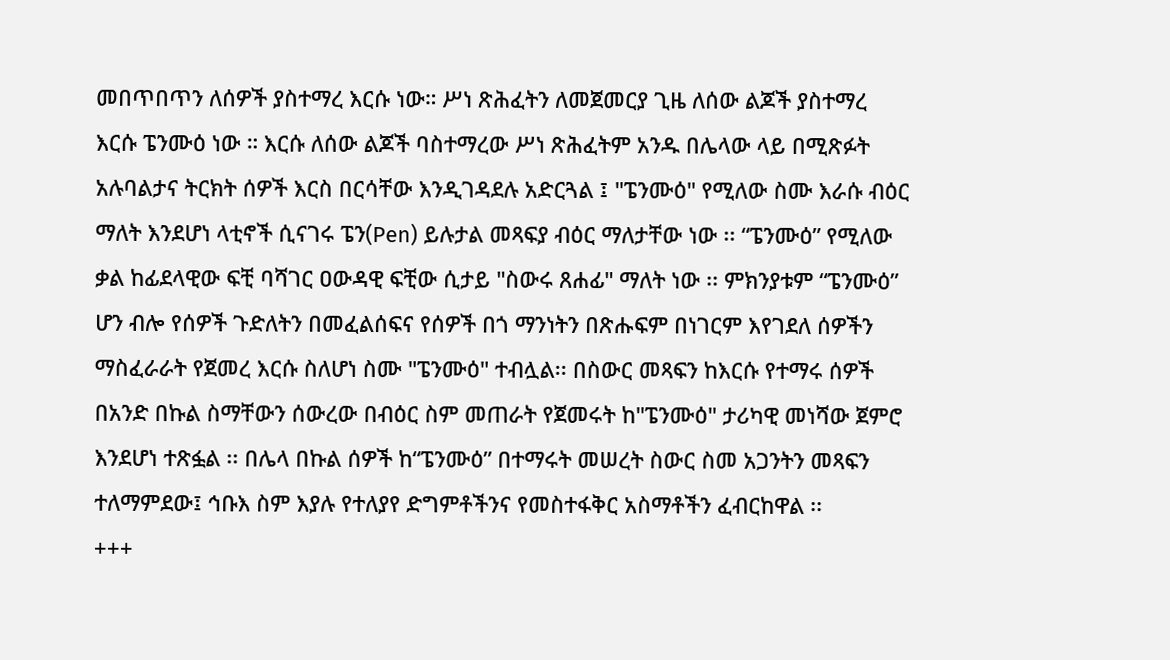መበጥበጥን ለሰዎች ያስተማረ እርሱ ነው። ሥነ ጽሕፈትን ለመጀመርያ ጊዜ ለሰው ልጆች ያስተማረ እርሱ ፔንሙዕ ነው ። እርሱ ለሰው ልጆች ባስተማረው ሥነ ጽሕፈትም አንዱ በሌላው ላይ በሚጽፉት አሉባልታና ትርክት ሰዎች እርስ በርሳቸው እንዲገዳደሉ አድርጓል ፤ "ፔንሙዕ" የሚለው ስሙ እራሱ ብዕር ማለት እንደሆነ ላቲኖች ሲናገሩ ፔን(Pen) ይሉታል መጻፍያ ብዕር ማለታቸው ነው ፡፡ “ፔንሙዕ” የሚለው ቃል ከፊደላዊው ፍቺ ባሻገር ዐውዳዊ ፍቺው ሲታይ "ስውሩ ጸሐፊ" ማለት ነው ፡፡ ምክንያቱም “ፔንሙዕ” ሆን ብሎ የሰዎች ጉድለትን በመፈልሰፍና የሰዎች በጎ ማንነትን በጽሑፍም በነገርም እየገደለ ሰዎችን ማስፈራራት የጀመረ እርሱ ስለሆነ ስሙ "ፔንሙዕ" ተብሏል፡፡ በስውር መጻፍን ከእርሱ የተማሩ ሰዎች በአንድ በኩል ስማቸውን ሰውረው በብዕር ስም መጠራት የጀመሩት ከ"ፔንሙዕ" ታሪካዊ መነሻው ጀምሮ እንደሆነ ተጽፏል ፡፡ በሌላ በኩል ሰዎች ከ“ፔንሙዕ” በተማሩት መሠረት ስውር ስመ አጋንትን መጻፍን ተለማምደው፤ ኅቡእ ስም እያሉ የተለያየ ድግምቶችንና የመስተፋቅር አስማቶችን ፈብርከዋል ፡፡
+++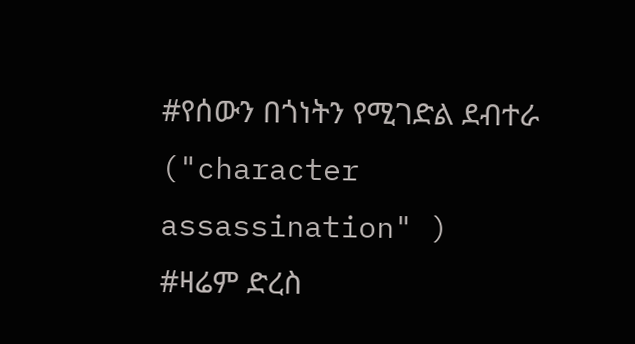#የሰውን በጎነትን የሚገድል ደብተራ ("character assassination" )
#ዛሬም ድረስ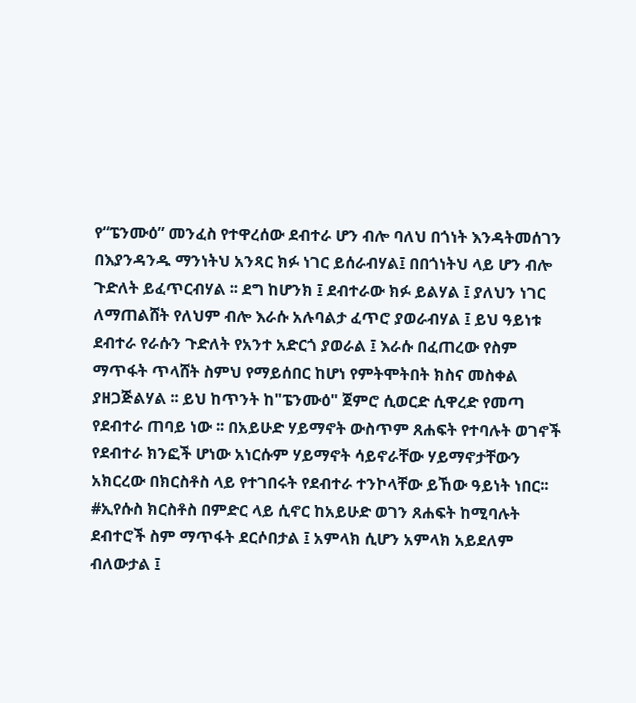የ“ፔንሙዕ” መንፈስ የተዋረሰው ደብተራ ሆን ብሎ ባለህ በጎነት እንዳትመሰገን በእያንዳንዱ ማንነትህ አንጻር ክፉ ነገር ይሰራብሃል፤ በበጎነትህ ላይ ሆን ብሎ ጉድለት ይፈጥርብሃል ፡፡ ደግ ከሆንክ ፤ ደብተራው ክፉ ይልሃል ፤ ያለህን ነገር ለማጠልሸት የለህም ብሎ እራሱ አሉባልታ ፈጥሮ ያወራብሃል ፤ ይህ ዓይነቱ ደብተራ የራሱን ጉድለት የአንተ አድርጎ ያወራል ፤ እራሱ በፈጠረው የስም ማጥፋት ጥላሸት ስምህ የማይሰበር ከሆነ የምትሞትበት ክስና መስቀል ያዘጋጅልሃል ፡፡ ይህ ከጥንት ከ"ፔንሙዕ" ጀምሮ ሲወርድ ሲዋረድ የመጣ የደብተራ ጠባይ ነው ፡፡ በአይሁድ ሃይማኖት ውስጥም ጸሐፍት የተባሉት ወገኖች የደብተራ ክንፎች ሆነው አነርሱም ሃይማኖት ሳይኖራቸው ሃይማኖታቸውን አክርረው በክርስቶስ ላይ የተገበሩት የደብተራ ተንኮላቸው ይኸው ዓይነት ነበር፡፡
#ኢየሱስ ክርስቶስ በምድር ላይ ሲኖር ከአይሁድ ወገን ጸሐፍት ከሚባሉት ደብተሮች ስም ማጥፋት ደርሶበታል ፤ አምላክ ሲሆን አምላክ አይደለም ብለውታል ፤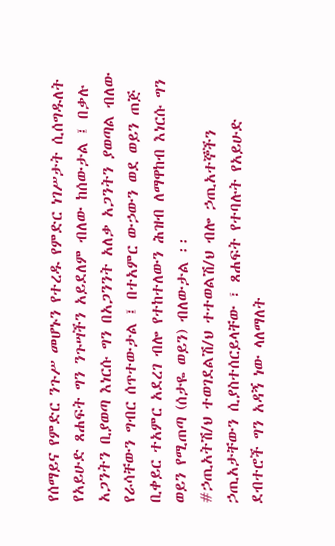የሰማይና የምድር ንጉሥ መሆኑን የተረዱ የምድር ነገሥታት ሲሰግዱለት የአይሁድ ጸሐፍት ግን ንጉሣችን አይደለም ብለው ከሰውታል ፤ በቃሉ አጋንትን ቢያወጣ እነርሱ ግን በአጋንንት አለቃ አጋንትን ያወጣል ብለው የራሳቸውን ግብር ሰጥተውታል ፤ በተአምር ውኃውን ወደ ወይን ጠጅ ቢቀይር ተአምር አደረገ ብሎ የተከተለውን ሕዝብ ለማዋከብ እነርሱ ግን ወይን የሚጠጣ (ሰታዬ ወይን) ብለውታል ፡፡
#ኃጢአትሽ/ህ ተወገደልሽ/ህ ተተወልሽ/ህ ብሎ ኃጢአተኞችን ኃጢአታቸውን ሲያስተሰርይላቸው ፣ ጸሐፍት የተባሉት የአይሁድ ደብተሮች ግን አዳኝ ነው ላለማለት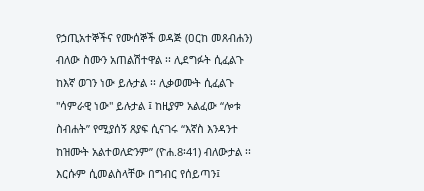የኃጢአተኞችና የሙሰኞች ወዳጅ (ዐርከ መጸብሐን) ብለው ስሙን አጠልሽተዋል ፡፡ ሊደግፉት ሲፈልጉ ከእኛ ወገን ነው ይሉታል ፡፡ ሊቃወሙት ሲፈልጉ "ሳምራዊ ነው" ይሉታል ፤ ከዚያም አልፈው “ሎቱ ስብሐት” የሚያሰኝ ጸያፍ ሲናገሩ “እኛስ እንዳንተ ከዝሙት አልተወለድንም” (ዮሐ.8፡41) ብለውታል ፡፡ እርሱም ሲመልስላቸው በግብር የሰይጣን፤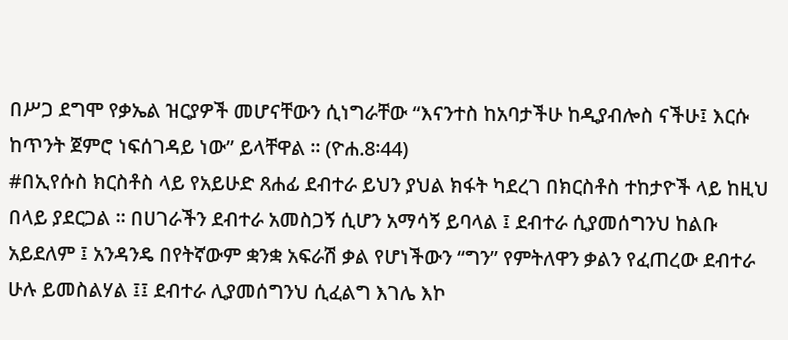በሥጋ ደግሞ የቃኤል ዝርያዎች መሆናቸውን ሲነግራቸው “እናንተስ ከአባታችሁ ከዲያብሎስ ናችሁ፤ እርሱ ከጥንት ጀምሮ ነፍሰገዳይ ነው” ይላቸዋል ፡፡ (ዮሐ.8፡44)
#በኢየሱስ ክርስቶስ ላይ የአይሁድ ጸሐፊ ደብተራ ይህን ያህል ክፋት ካደረገ በክርስቶስ ተከታዮች ላይ ከዚህ በላይ ያደርጋል ፡፡ በሀገራችን ደብተራ አመስጋኝ ሲሆን አማሳኝ ይባላል ፤ ደብተራ ሲያመሰግንህ ከልቡ አይደለም ፤ አንዳንዴ በየትኛውም ቋንቋ አፍራሽ ቃል የሆነችውን “ግን” የምትለዋን ቃልን የፈጠረው ደብተራ ሁሉ ይመስልሃል ፤፤ ደብተራ ሊያመሰግንህ ሲፈልግ እገሌ እኮ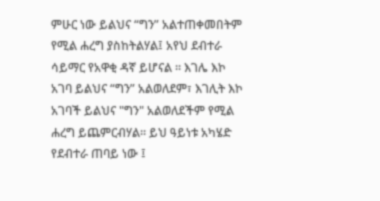ምሁር ነው ይልህና “ግን” አልተጠቀመበትም የሚል ሐረግ ያስከትልሃል፤ አየህ ደብተራ ሳይማር የአዋቂ ዳኛ ይሆናል ፡፡ እገሌ እኮ አገባ ይልህና “ግን” አልወለደም፣ እገሊት እኮ አገባች ይልህና "ግን" አልወለደችም የሚል ሐረግ ይጨምርብሃል፡፡ ይህ ዓይነቱ አካሄድ የደብተራ ጠባይ ነው ፤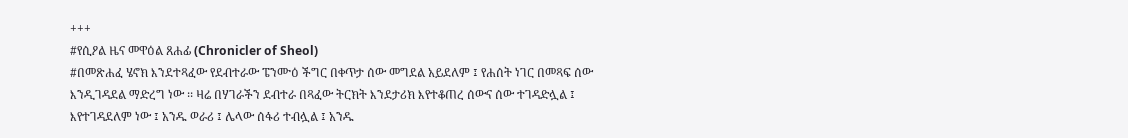+++
#የሲዖል ዜና መዋዕል ጸሐፊ (Chronicler of Sheol)
#በመጽሐፈ ሄኖክ እንደተጻፈው የደብተራው ፔንሙዕ ችግር በቀጥታ ሰው መግደል አይደለም ፤ የሐሰት ነገር በመጻፍ ሰው እንዲገዳደል ማድረግ ነው ፡፡ ዛሬ በሃገራችን ደብተራ በጻፈው ትርክት እንደታሪክ እየተቆጠረ ሰውና ሰው ተገዳድሏል ፤ እየተገዳደለም ነው ፤ አንዱ ወራሪ ፤ ሌላው ሰፋሪ ተብሏል ፤ አንዱ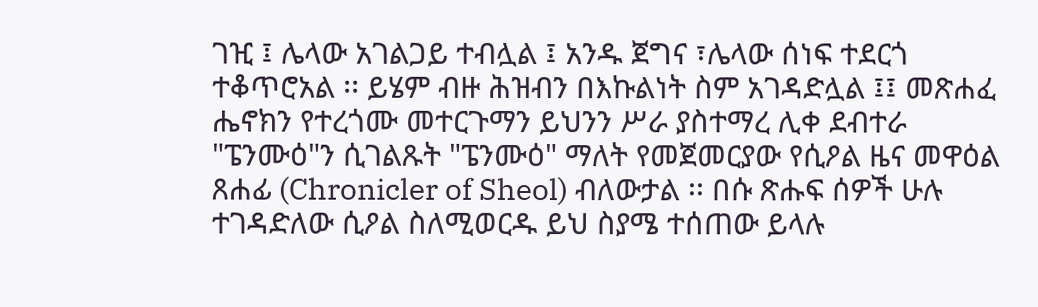ገዢ ፤ ሌላው አገልጋይ ተብሏል ፤ አንዱ ጀግና ፣ሌላው ሰነፍ ተደርጎ ተቆጥሮአል ፡፡ ይሄም ብዙ ሕዝብን በእኩልነት ስም አገዳድሏል ፤፤ መጽሐፈ ሔኖክን የተረጎሙ መተርጉማን ይህንን ሥራ ያስተማረ ሊቀ ደብተራ "ፔንሙዕ"ን ሲገልጹት "ፔንሙዕ" ማለት የመጀመርያው የሲዖል ዜና መዋዕል ጸሐፊ (Chronicler of Sheol) ብለውታል ፡፡ በሱ ጽሑፍ ሰዎች ሁሉ ተገዳድለው ሲዖል ስለሚወርዱ ይህ ስያሜ ተሰጠው ይላሉ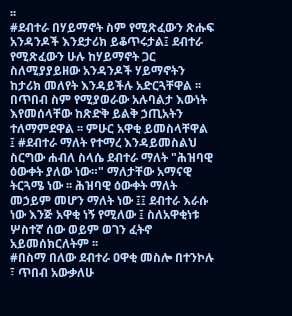፡፡
#ደብተራ በሃይማኖት ስም የሚጽፈውን ጽሑፍ አንዳንዶች እንደታሪክ ይቆጥሩታል፤ ደብተራ የሚጽፈውን ሁሉ ከሃይማኖት ጋር ስለሚያያይዘው አንዳንዶች ሃይማኖትን ከታሪክ መለየት እንዳይችሉ አድርጓቸዋል ፡፡ በጥበብ ስም የሚያወራው አሉባልታ እውነት እየመሰላቸው ከጽድቅ ይልቅ ኃጢአትን ተለማምደዋል ፡፡ ምሁር አዋቂ ይመስላቸዋል ፤ #ደብተራ ማለት የተማረ እንዳይመስልህ ስርግው ሐብለ ስላሴ ደብተራ ማለት "ሕዝባዊ ዕውቀት ያለው ነው።" ማለታቸው አማናዊ ትርጓሜ ነው ፡፡ ሕዝባዊ ዕውቀት ማለት መኃይም መሆን ማለት ነው ፤፤ ደብተራ እራሱ ነው እንጅ አዋቂ ነኝ የሚለው ፤ ስለአዋቂነቱ ሦስተኛ ሰው ወይም ወገን ፈትኖ አይመሰክርለትም ፡፡
#በስማ በለው ደብተራ ዐዋቂ መስሎ በተንኮሉ ፣ ጥበብ አውቃለሁ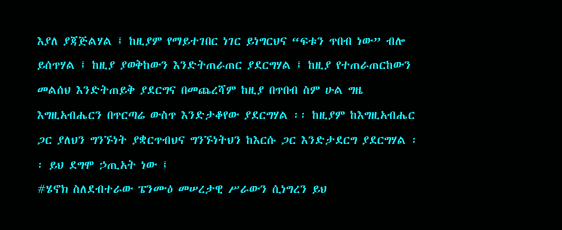እያለ ያጃጅልሃል ፤ ከዚያም የማይተገበር ነገር ይነግርህና “ፍቱን ጥበብ ነው” ብሎ ይሰጥሃል ፤ ከዚያ ያወቅከውን እንድትጠራጠር ያደርግሃል ፤ ከዚያ የተጠራጠርከውን መልሰህ እንድትጠይቅ ያደርግና በመጨረሻም ከዚያ በጥበብ ስም ሁል ግዜ እግዚአብሔርን በጥርጣሬ ውስጥ እንድታቆየው ያደርግሃል ፡፡ ከዚያም ከእግዚአብሔር ጋር ያለህን ግንኙነት ያቋርጥብህና ግንኙነትህን ከእርሱ ጋር እንድታደርግ ያደርግሃል ፡፡ ይህ ደግሞ ኃጢአት ነው ፤
#ሄኖክ ስለደብተራው ፔንሙዕ መሠረታዊ ሥራውን ሲነግረን ይህ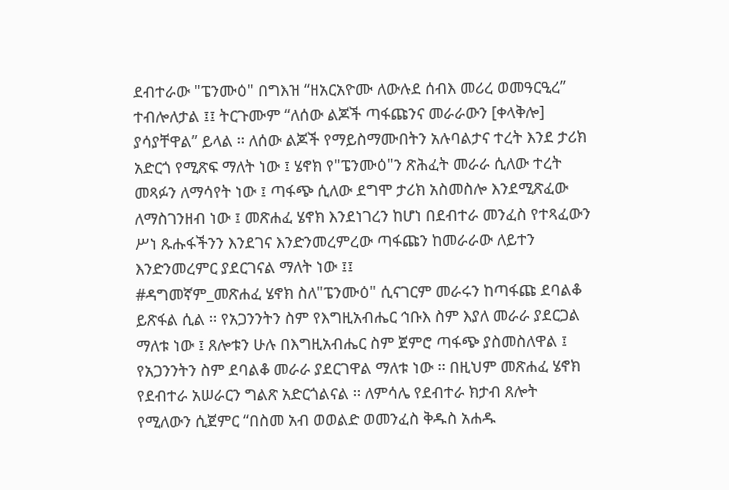ደብተራው "ፔንሙዕ" በግእዝ “ዘአርአዮሙ ለውሉደ ሰብእ መሪረ ወመዓርዒረ” ተብሎለታል ፤፤ ትርጉሙም “ለሰው ልጆች ጣፋጩንና መራራውን [ቀላቅሎ] ያሳያቸዋል” ይላል ፡፡ ለሰው ልጆች የማይስማሙበትን አሉባልታና ተረት እንደ ታሪክ አድርጎ የሚጽፍ ማለት ነው ፤ ሄኖክ የ"ፔንሙዕ"ን ጽሕፈት መራራ ሲለው ተረት መጻፉን ለማሳየት ነው ፤ ጣፋጭ ሲለው ደግሞ ታሪክ አስመስሎ እንደሚጽፈው ለማስገንዘብ ነው ፤ መጽሐፈ ሄኖክ እንደነገረን ከሆነ በደብተራ መንፈስ የተጻፈውን ሥነ ጹሑፋችንን እንደገና እንድንመረምረው ጣፋጩን ከመራራው ለይተን እንድንመረምር ያደርገናል ማለት ነው ፤፤
#ዳግመኛም_መጽሐፈ ሄኖክ ስለ"ፔንሙዕ" ሲናገርም መራሩን ከጣፋጩ ደባልቆ ይጽፋል ሲል ፡፡ የአጋንንትን ስም የእግዚአብሔር ኅቡእ ስም እያለ መራራ ያደርጋል ማለቱ ነው ፤ ጸሎቱን ሁሉ በእግዚአብሔር ስም ጀምሮ ጣፋጭ ያስመስለዋል ፤ የአጋንንትን ስም ደባልቆ መራራ ያደርገዋል ማለቱ ነው ፡፡ በዚህም መጽሐፈ ሄኖክ የደብተራ አሠራርን ግልጽ አድርጎልናል ፡፡ ለምሳሌ የደብተራ ክታብ ጸሎት የሚለውን ሲጀምር “በስመ አብ ወወልድ ወመንፈስ ቅዱስ አሐዱ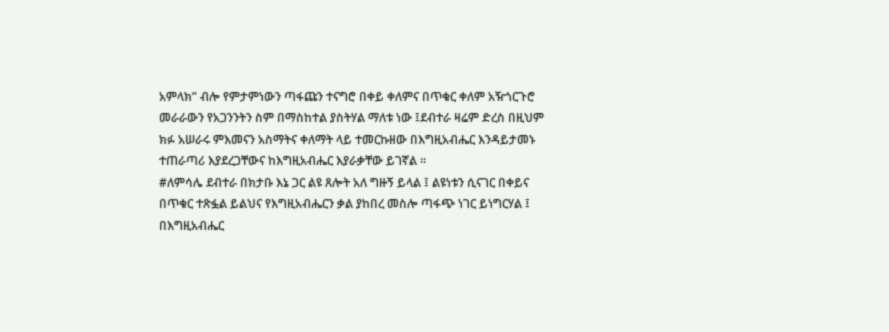አምላክ” ብሎ የምታምነውን ጣፋጩን ተናግሮ በቀይ ቀለምና በጥቁር ቀለም አዥጎርጉሮ መራራውን የአጋንንትን ስም በማስከተል ያስትሃል ማለቱ ነው ፤ደብተራ ዛሬም ድረስ በዚህም ክፉ አሠራሩ ምእመናን አስማትና ቀለማት ላይ ተመርኩዘው በእግዚአብሔር እንዳይታመኑ ተጠራጣሪ እያደረጋቸውና ከእግዚአብሔር እያራቃቸው ይገኛል ፡፡
#ለምሳሌ ደብተራ በክታቡ እኔ ጋር ልዩ ጸሎት አለ ግዙኝ ይላል ፤ ልዩነቱን ሲናገር በቀይና በጥቁር ተጽፏል ይልህና የእግዚአብሔርን ቃል ያከበረ መስሎ ጣፋጭ ነገር ይነግርሃል ፤ በእግዚአብሔር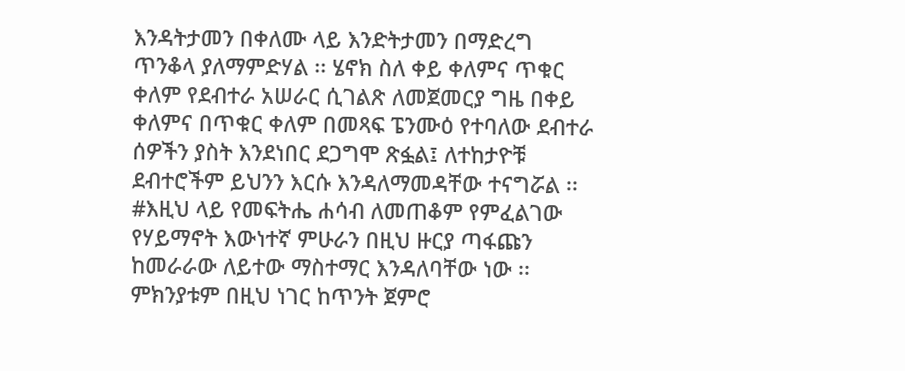እንዳትታመን በቀለሙ ላይ እንድትታመን በማድረግ ጥንቆላ ያለማምድሃል ፡፡ ሄኖክ ስለ ቀይ ቀለምና ጥቁር ቀለም የደብተራ አሠራር ሲገልጽ ለመጀመርያ ግዜ በቀይ ቀለምና በጥቁር ቀለም በመጻፍ ፔንሙዕ የተባለው ደብተራ ሰዎችን ያስት እንደነበር ደጋግሞ ጽፏል፤ ለተከታዮቹ ደብተሮችም ይህንን እርሱ እንዳለማመዳቸው ተናግሯል ፡፡
#እዚህ ላይ የመፍትሔ ሐሳብ ለመጠቆም የምፈልገው የሃይማኖት እውነተኛ ምሁራን በዚህ ዙርያ ጣፋጩን ከመራራው ለይተው ማስተማር እንዳለባቸው ነው ፡፡ ምክንያቱም በዚህ ነገር ከጥንት ጀምሮ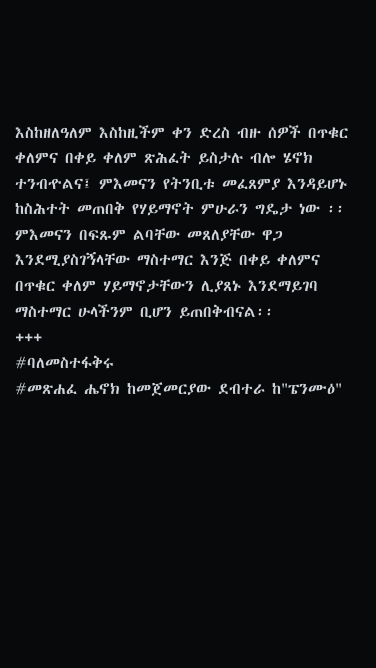እስከዘለዓለም እስከዚችም ቀን ድረስ ብዙ ሰዎች በጥቁር ቀለምና በቀይ ቀለም ጽሕፈት ይስታሉ ብሎ ሄኖክ ተንብዯልና፤ ምእመናን የትንቢቱ መፈጸምያ እንዳይሆኑ ከስሕተት መጠበቅ የሃይማኖት ምሁራን ግዴታ ነው ፡፡ ምእመናን በፍጹም ልባቸው መጸለያቸው ዋጋ እንደሚያስገኝላቸው ማስተማር እንጅ በቀይ ቀለምና በጥቁር ቀለም ሃይማኖታቸውን ሊያጸኑ እንደማይገባ ማስተማር ሁላችንም ቢሆን ይጠበቅብናል፡፡
+++
#ባለመስተፋቅሩ
#መጽሐፈ ሔኖክ ከመጀመርያው ደብተራ ከ"ፔንሙዕ"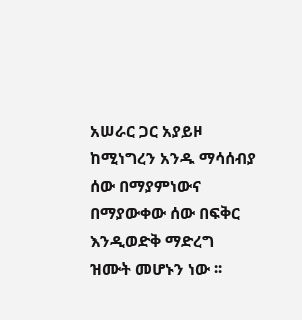አሠራር ጋር አያይዞ ከሚነግረን አንዱ ማሳሰብያ ሰው በማያምነውና በማያውቀው ሰው በፍቅር እንዲወድቅ ማድረግ ዝሙት መሆኑን ነው ፡፡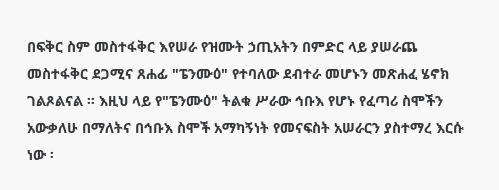በፍቅር ስም መስተፋቅር እየሠራ የዝሙት ኃጢአትን በምድር ላይ ያሠራጨ መስተፋቅር ደጋሚና ጸሐፊ "ፔንሙዕ" የተባለው ደብተራ መሆኑን መጽሐፈ ሄኖክ ገልጾልናል ፡፡ እዚህ ላይ የ"ፔንሙዕ" ትልቁ ሥራው ኅቡእ የሆኑ የፈጣሪ ስሞችን አውቃለሁ በማለትና በኅቡእ ስሞች አማካኝነት የመናፍስት አሠራርን ያስተማረ እርሱ ነው ፡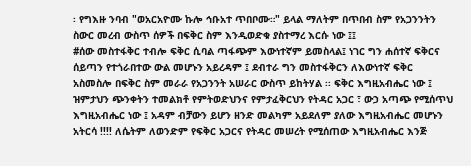፡ የግእዙ ንባብ "ወአርአዮሙ ኩሎ ኅቡአተ ጥበቦሙ።" ይላል ማለትም በጥበብ ስም የአጋንንትን ስውር መረብ ውስጥ ሰዎች በፍቅር ስም እንዲወድቁ ያስተማረ እርሱ ነው ፤፤
#ሰው መስተፋቅር ተብሎ ፍቅር ሲባል ጣፋጭም እውነተኛም ይመስላል፤ ነገር ግን ሐሰተኛ ፍቅርና ሰይጣን የተጎራበተው ውል መሆኑን አይረዳም ፤ ደብተራ ግን መስተፋቅርን ለእውነተኛ ፍቅር አስመስሎ በፍቅር ስም መራራ የአጋንንት አሠራር ውስጥ ይከትሃል ፡፡ ፍቅር እግዚአብሔር ነው ፤ ዝምታህን ጭንቀትን ተመልክቶ የምትወድህንና የምታፈቅርህን የትዳር አጋር ፣ ውኃ አጣጭ የሚሰጥህ እግዚአብሔር ነው ፤ አዳም ብቻውን ይሆን ዘንድ መልካም አይደለም ያለው እግዚአብሔር መሆኑን አትርሳ !!!! ለሴትም ለወንድም የፍቅር አጋርና የትዳር መሠረት የሚሰጠው እግዚአብሔር እንጅ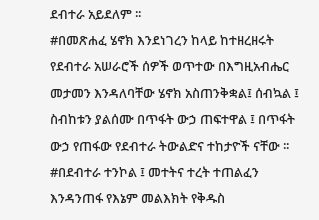ደብተራ አይደለም ፡፡
#በመጽሐፈ ሄኖክ እንደነገረን ከላይ ከተዘረዘሩት የደብተራ አሠራሮች ሰዎች ወጥተው በእግዚአብሔር መታመን እንዳለባቸው ሄኖክ አስጠንቅቋል፤ ሰብኳል ፤ ስብከቱን ያልሰሙ በጥፋት ውኃ ጠፍተዋል ፤ በጥፋት ውኃ የጠፋው የደብተራ ትውልድና ተከታዮች ናቸው ፡፡
#በደብተራ ተንኮል ፤ መተትና ተረት ተጠልፈን እንዳንጠፋ የእኔም መልእክት የቅዱስ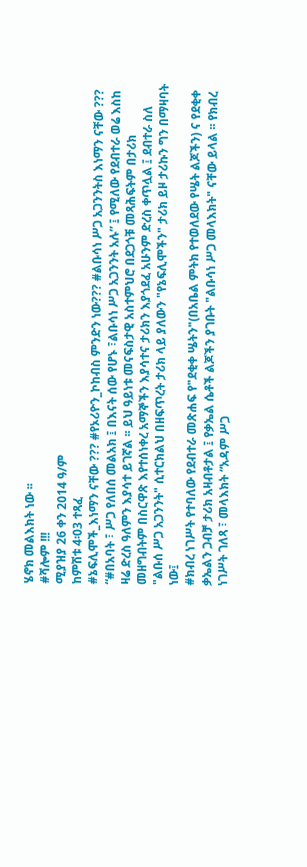ሄኖክ መልእክት ነው ፡፡
#ሻሎም !!!
ሚያዝያ 26 ቀን 2014 ዓ/ም
ከምሽቱ 4፡03 ተጻፈ
#ኔፍሊሞች_እነማን ናቸው ??? #የኦሪዮን_ኮከብስ ምንድን ነው??? #ልቡሳነ ሥጋ አጋንንትስ እነማን ናቸው ???
“#በአባት ፣ ሥጋ የለበሰ መልአክ ፤ በእናት ሰው የሆኑ ፣ልቡሳነ ሥጋ አጋንንት አሉ” ፤ የሚለው የደብተራ ወሬ እስከ ዛሬ ድረስ ዓለምን እያሳተ ይገኛል ፡፡ ይህ ዓይነቱ መናፍስታዊ አስተምህሮ በደጋጎቹ መጻሕፍትም በታሪክ መዘግብትም በስርዋጽ እየተሰነቀረ አማኞችን እያሳተና ታሪክን እያጎደፈ አሁንም ድረስ ቀጥሏል ፤ ደብተራ ስለ "ልቡሰ ሥጋ አጋንንት" ሲተርክልህ በዘፍጥረት ታሪክ ላይ ያለውን "የኔፍሊሞችን" ታሪክ ይዞ ታሪኩን ግን በማዛባት ነው፤
#ክብረ ነገሥት የተባለው የደብተራ መጽሐፍ የ"ደቂቀ ሤትን"(በአቤል ምትክ የተወለደው የሤት ልጆችን) ና የደቂቀ ቃኤልን ጋብቻ ታሪክ አዛብቶታል ፤ የቃኤል ሴቶች ልጆችን ያገቡት "ልቡሳነ ሥጋ መላእክት" ናቸው ይላል ፡፡ የክብረ ነገሥት ገለጻ ፣ መላእክት “አዳም ሥጋ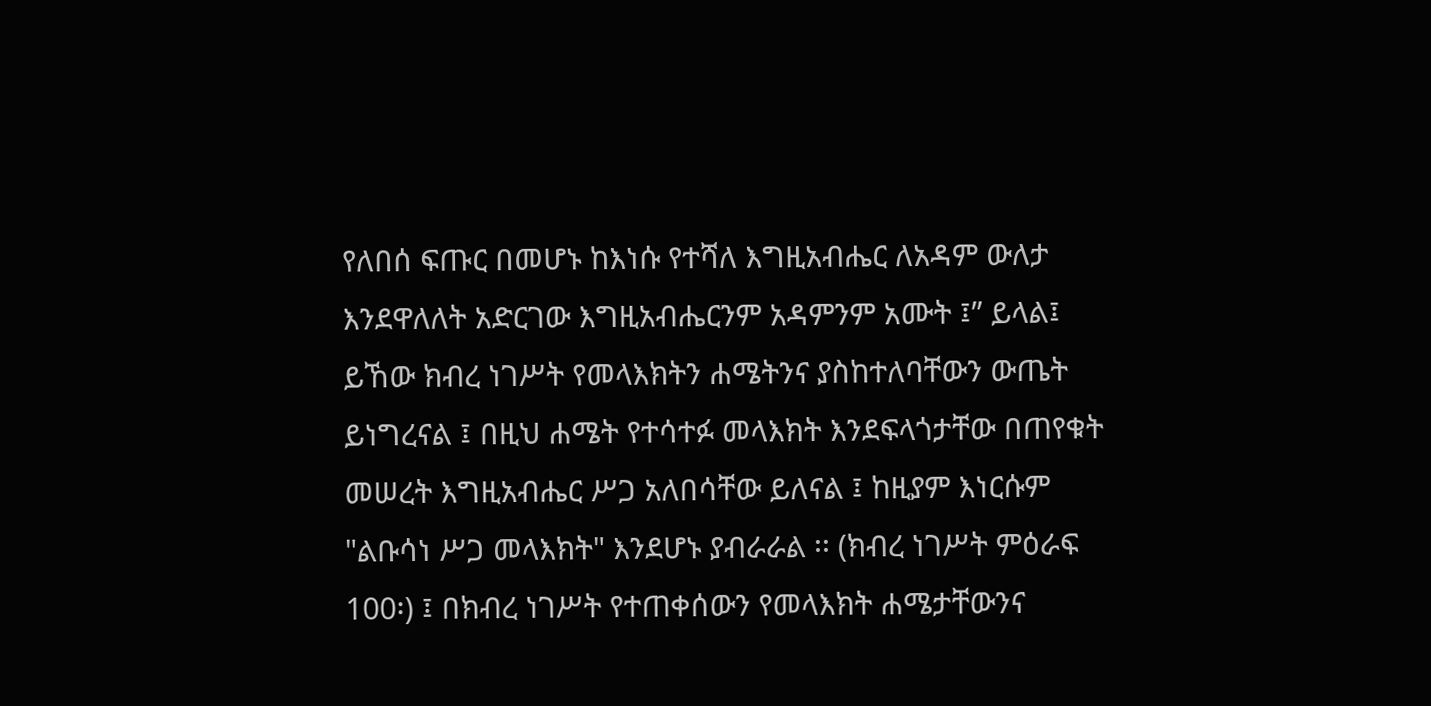የለበሰ ፍጡር በመሆኑ ከእነሱ የተሻለ እግዚአብሔር ለአዳም ውለታ እንደዋለለት አድርገው እግዚአብሔርንም አዳምንም አሙት ፤” ይላል፤ ይኸው ክብረ ነገሥት የመላእክትን ሐሜትንና ያስከተለባቸውን ውጤት ይነግረናል ፤ በዚህ ሐሜት የተሳተፉ መላእክት እንደፍላጎታቸው በጠየቁት መሠረት እግዚአብሔር ሥጋ አለበሳቸው ይለናል ፤ ከዚያም እነርሱም "ልቡሳነ ሥጋ መላእክት" እንደሆኑ ያብራራል ፡፡ (ክብረ ነገሥት ምዕራፍ 100፡) ፤ በክብረ ነገሥት የተጠቀሰውን የመላእክት ሐሜታቸውንና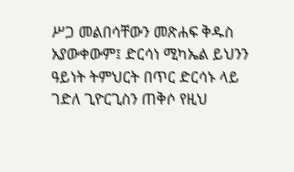ሥጋ መልበሳቸውን መጽሐፍ ቅዱስ አያውቀውም፤ ድርሳነ ሚካኤል ይህንን ዓይነት ትምህርት በጥር ድርሳኑ ላይ ገድለ ጊዮርጊስን ጠቅሶ የዚህ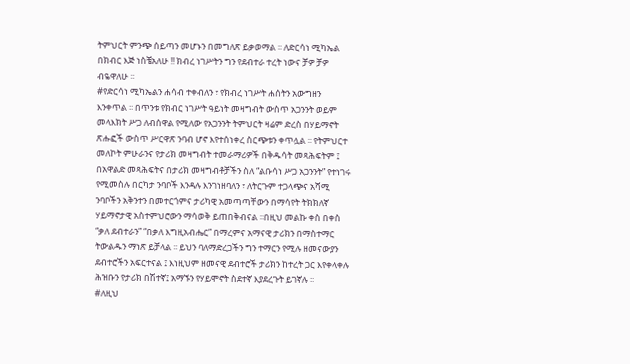ትምህርት ምንጭ ሰይጣን መሆኑን በመግለጽ ይቃወማል ፡፡ ለድርሳነ ሚካኤል በክብር እጅ ነስቼአለሁ !! ክብረ ነገሥትን ግን የደብተራ ተረት ነውና ቻዎ ቻዎ ብዬዋለሁ ፡፡
#የድርሳነ ሚካኤልን ሐሳብ ተቀብለን ፣ የክብረ ነገሥት ሐሰትን አውግዘን እንቀጥል ፡፡ በጥንቱ የክብር ነገሥት ዓይነት መዛግብት ውስጥ አጋንንት ወይም መላእክት ሥጋ ለብሰዋል የሚለው የአጋንንት ትምህርት ዛሬም ድረስ በሃይማኖት ጽሑፎች ውስጥ ሥርዋጽ ንባብ ሆኖ እየተሰነቀረ ስርጭቱን ቀጥሏል ፡፡ የትምህርተ መለኮት ምሁራንና የታሪክ መዛግብት ተመራማሪዎች በቅዱሳት መጻሕፍትም ፤ በአዋልድ መጻሕፍትና በታሪክ መዛግብቶቻችን ስለ “ልቡሳነ ሥጋ አጋንንት” የተነገሩ የሚመስሉ በርካታ ንባቦች እንዳሉ እንገነዘባለን ፣ ለትርጉም ተጋላጭና አሻሚ ንባቦችን አቅንተን በመተርጎምና ታሪካዊ አመጣጣቸውን በማሳየት ትክክለኛ ሃይማኖታዊ አስተምህሮውን ማሳወቅ ይጠበቅብናል ፡፡በዚህ መልኩ ቀስ በቀስ “ቃለ ደብተራን” “በቃለ እግዚአብሔር” በማረምና አማናዊ ታሪክን በማስተማር ትውልዱን ማነጽ ይቻላል ፡፡ ይህን ባለማድረጋችን ግን ተማርን የሚሉ ዘመናውያን ደብተሮችን አፍርተናል ፤ እነዚህም ዘመናዊ ደብተሮች ታሪክን ከተረት ጋር እየቀላቀሉ ሕዝቡን የታሪክ በሽተኛ፤ አማኙን የሃይሞኖት ስደተኛ እያደረጉት ይገኛሉ ፡፡
#ለዚህ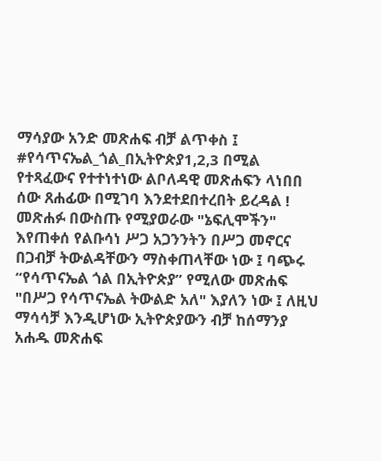ማሳያው አንድ መጽሐፍ ብቻ ልጥቀስ ፤ #የሳጥናኤል_ጎል_በኢትዮጵያ1,2,3 በሚል የተጻፈውና የተተነተነው ልቦለዳዊ መጽሐፍን ላነበበ ሰው ጸሐፊው በሚገባ እንደተደበተረበት ይረዳል ! መጽሐፉ በውስጡ የሚያወራው "ኔፍሊሞችን" እየጠቀሰ የልቡሳነ ሥጋ አጋንንትን በሥጋ መኖርና በጋብቻ ትውልዳቸውን ማስቀጠላቸው ነው ፤ ባጭሩ “የሳጥናኤል ጎል በኢትዮጵያ” የሚለው መጽሐፍ "በሥጋ የሳጥናኤል ትውልድ አለ" እያለን ነው ፤ ለዚህ ማሳሳቻ እንዲሆነው ኢትዮጵያውን ብቻ ከሰማንያ አሐዱ መጽሐፍ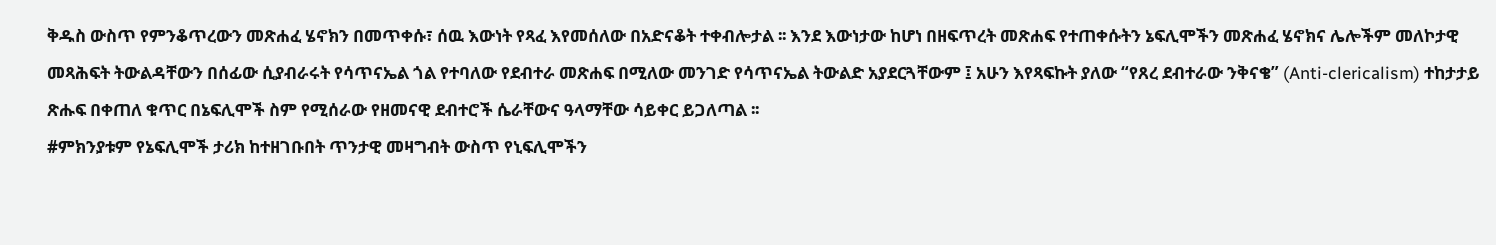ቅዱስ ውስጥ የምንቆጥረውን መጽሐፈ ሄኖክን በመጥቀሱ፣ ሰዉ እውነት የጻፈ እየመሰለው በአድናቆት ተቀብሎታል ፡፡ እንደ እውነታው ከሆነ በዘፍጥረት መጽሐፍ የተጠቀሱትን ኔፍሊሞችን መጽሐፈ ሄኖክና ሌሎችም መለኮታዊ መጻሕፍት ትውልዳቸውን በሰፊው ሲያብራሩት የሳጥናኤል ጎል የተባለው የደብተራ መጽሐፍ በሚለው መንገድ የሳጥናኤል ትውልድ አያደርጓቸውም ፤ አሁን እየጻፍኩት ያለው “የጸረ ደብተራው ንቅናቄ” (Anti-clericalism) ተከታታይ ጽሑፍ በቀጠለ ቁጥር በኔፍሊሞች ስም የሚሰራው የዘመናዊ ደብተሮች ሴራቸውና ዓላማቸው ሳይቀር ይጋለጣል ፡፡
#ምክንያቱም የኔፍሊሞች ታሪክ ከተዘገቡበት ጥንታዊ መዛግብት ውስጥ የኒፍሊሞችን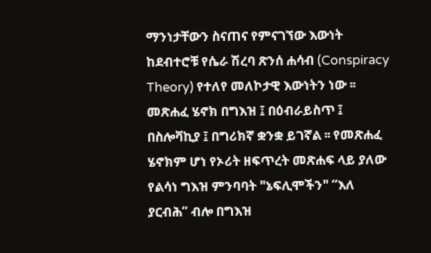ማንነታቸውን ስናጠና የምናገኘው እውነት ከደብተሮቹ የሴራ ሽረባ ጽንሰ ሐሳብ (Conspiracy Theory) የተለየ መለኮታዊ እውነትን ነው ፡፡ መጽሐፈ ሄኖክ በግእዝ ፤ በዕብራይስጥ ፤ በስሎቫኪያ ፤ በግሪክኛ ቋንቋ ይገኛል ፡፡ የመጽሐፈ ሄኖክም ሆነ የኦሪት ዘፍጥረት መጽሐፍ ላይ ያለው የልሳነ ግእዝ ምንባባት "ኔፍሊሞችን" “እለ ያርብሕ” ብሎ በግእዝ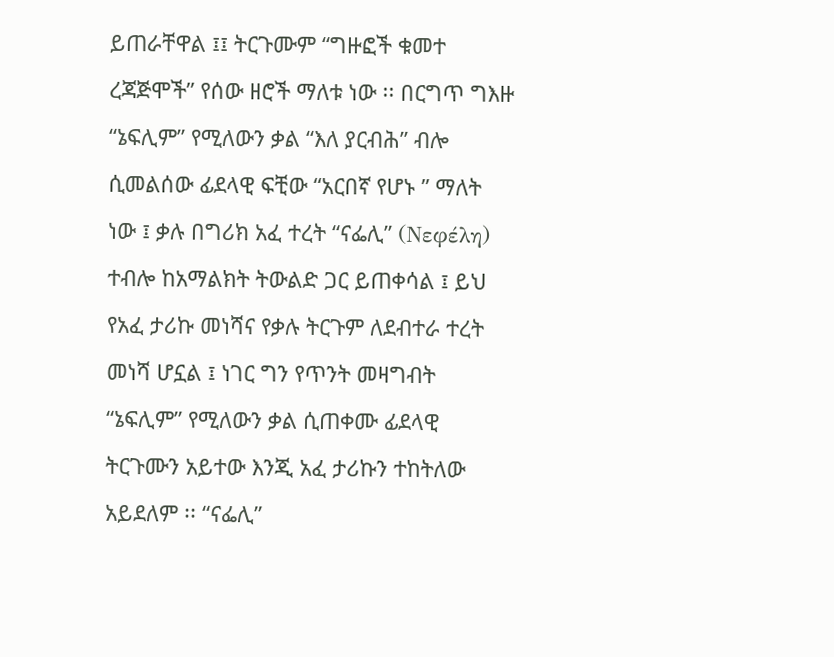ይጠራቸዋል ፤፤ ትርጉሙም “ግዙፎች ቁመተ ረጃጅሞች” የሰው ዘሮች ማለቱ ነው ፡፡ በርግጥ ግእዙ “ኔፍሊም” የሚለውን ቃል “እለ ያርብሕ” ብሎ ሲመልሰው ፊደላዊ ፍቺው “አርበኛ የሆኑ ” ማለት ነው ፤ ቃሉ በግሪክ አፈ ተረት “ናፌሊ” (Νεφέλη) ተብሎ ከአማልክት ትውልድ ጋር ይጠቀሳል ፤ ይህ የአፈ ታሪኩ መነሻና የቃሉ ትርጉም ለደብተራ ተረት መነሻ ሆኗል ፤ ነገር ግን የጥንት መዛግብት “ኔፍሊም” የሚለውን ቃል ሲጠቀሙ ፊደላዊ ትርጉሙን አይተው እንጂ አፈ ታሪኩን ተከትለው አይደለም ፡፡ “ናፌሊ”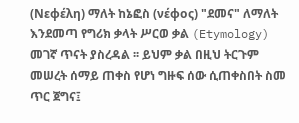(Νεφέλη) ማለት ከኔፎስ (νέφος) "ደመና" ለማለት እንደመጣ የግሪክ ቃላት ሥርወ ቃል (Etymology) መገኛ ጥናት ያስረዳል ፡፡ ይህም ቃል በዚህ ትርጉም መሠረት ሰማይ ጠቀስ የሆነ ግዙፍ ሰው ሲጠቀስበት ስመ ጥር ጀግና፤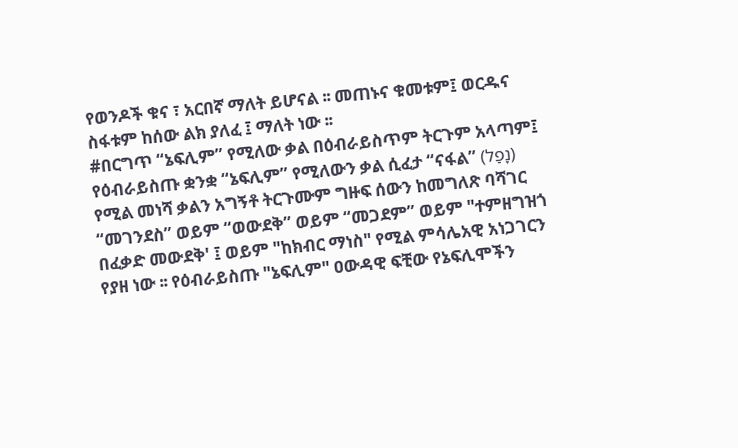የወንዶች ቁና ፣ አርበኛ ማለት ይሆናል ፡፡ መጠኑና ቁመቱም፤ ወርዱና ስፋቱም ከሰው ልክ ያለፈ ፤ ማለት ነው ፡፡
#በርግጥ “ኔፍሊም” የሚለው ቃል በዕብራይስጥም ትርጉም አላጣም፤ የዕብራይስጡ ቋንቋ “ኔፍሊም” የሚለውን ቃል ሲፈታ “ናፋል” (נָפַל) የሚል መነሻ ቃልን አግኝቶ ትርጉሙም ግዙፍ ሰውን ከመግለጽ ባሻገር “መገንደስ” ወይም “ወውደቅ” ወይም “መጋደም” ወይም "ተምዘግዝጎ በፈቃድ መውደቅ' ፤ ወይም "ከክብር ማነስ" የሚል ምሳሌአዊ አነጋገርን የያዘ ነው ፡፡ የዕብራይስጡ "ኔፍሊም" ዐውዳዊ ፍቺው የኔፍሊሞችን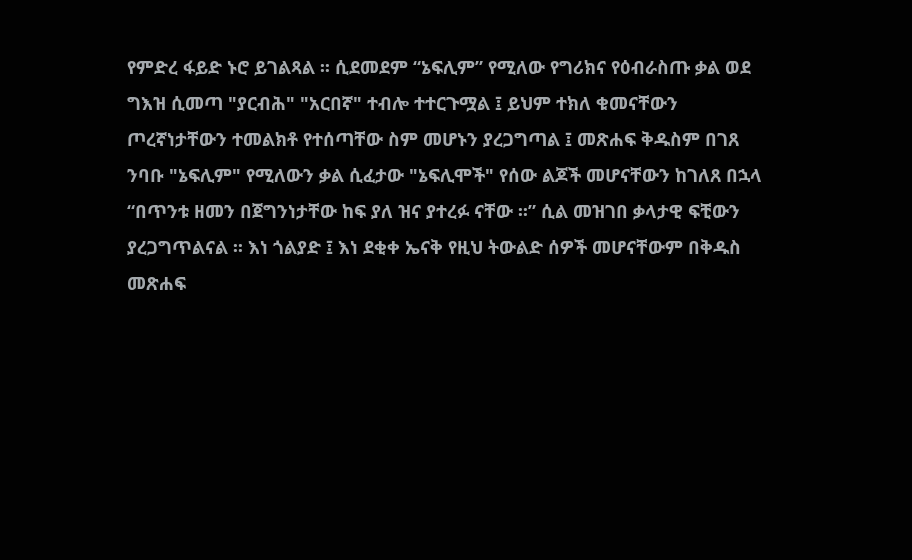የምድረ ፋይድ ኑሮ ይገልጻል ፡፡ ሲደመደም “ኔፍሊም” የሚለው የግሪክና የዕብራስጡ ቃል ወደ ግእዝ ሲመጣ "ያርብሕ" "አርበኛ" ተብሎ ተተርጉሟል ፤ ይህም ተክለ ቁመናቸውን ጦረኛነታቸውን ተመልክቶ የተሰጣቸው ስም መሆኑን ያረጋግጣል ፤ መጽሐፍ ቅዱስም በገጸ ንባቡ "ኔፍሊም" የሚለውን ቃል ሲፈታው "ኔፍሊሞች" የሰው ልጆች መሆናቸውን ከገለጸ በኋላ “በጥንቱ ዘመን በጀግንነታቸው ከፍ ያለ ዝና ያተረፉ ናቸው ፡፡” ሲል መዝገበ ቃላታዊ ፍቺውን ያረጋግጥልናል ፡፡ እነ ጎልያድ ፤ እነ ደቂቀ ኤናቅ የዚህ ትውልድ ሰዎች መሆናቸውም በቅዱስ መጽሐፍ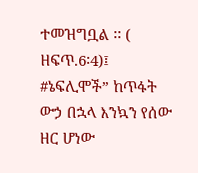ተመዝግቧል ፡፡ ( ዘፍጥ.6፡4)፤
#ኔፍሊሞች” ከጥፋት ውኃ በኋላ እንኳን የሰው ዘር ሆነው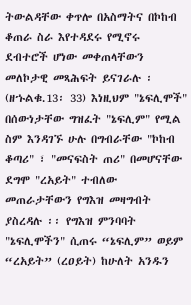ትውልዳቸው ቀጥሎ በአስማትና በኮከብ ቆጠራ ስራ እየተዳደሩ የሚኖሩ ደብተሮች ሆነው መቀጠላቸውን መለኮታዊ መጻሕፍት ይናገራሉ ፡ (ዘኁልቁ.13፡ 33) እነዚህም "ኔፍሊሞች" በሰውነታቸው ግዝፈት "ኔፍሊም" የሚል ስም እንዳገኙ ሁሉ በግብራቸው "ኮከብ ቆጣሪ" ፣ "መናፍስት ጠሪ" በመሆናቸው ደግሞ "ረአይት" ተብለው መጠራታቸውን የግእዝ መዛግብት ያስረዳሉ ፡፡ የግእዝ ምንባባት "ኔፍሊሞችን" ሲጠሩ “ኔፍሊም” ወይም “ረአይት” (ረዐይት) ከሁለት አንዱን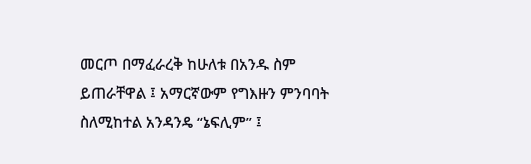መርጦ በማፈራረቅ ከሁለቱ በአንዱ ስም ይጠራቸዋል ፤ አማርኛውም የግእዙን ምንባባት ስለሚከተል አንዳንዴ “ኔፍሊም” ፤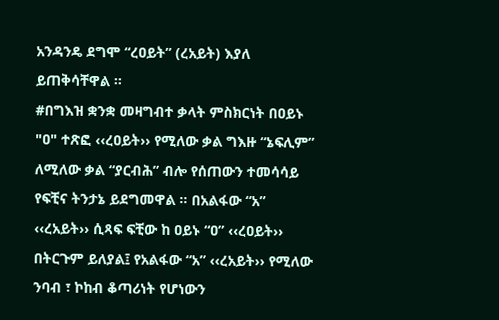አንዳንዴ ደግሞ “ረዐይት” (ረአይት) እያለ ይጠቅሳቸዋል ፡፡
#በግእዝ ቋንቋ መዛግብተ ቃላት ምስክርነት በዐይኑ "ዐ" ተጽፎ ‹‹ረዐይት›› የሚለው ቃል ግእዙ “ኔፍሊም” ለሚለው ቃል “ያርብሕ” ብሎ የሰጠውን ተመሳሳይ የፍቺና ትንታኔ ይደግመዋል ፡፡ በአልፋው “አ” ‹‹ረአይት›› ሲጻፍ ፍቺው ከ ዐይኑ “ዐ” ‹‹ረዐይት›› በትርጉም ይለያል፤ የአልፋው “አ” ‹‹ረአይት›› የሚለው ንባብ ፣ ኮከብ ቆጣሪነት የሆነውን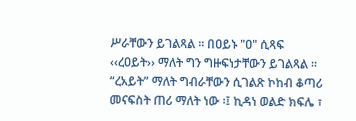ሥራቸውን ይገልጻል ፡፡ በዐይኑ "ዐ" ሲጻፍ ‹‹ረዐይት›› ማለት ግን ግዙፍነታቸውን ይገልጻል ፡፡ “ረአይት” ማለት ግብራቸውን ሲገልጽ ኮከብ ቆጣሪ መናፍስት ጠሪ ማለት ነው ፡፤ ኪዳነ ወልድ ክፍሌ ፣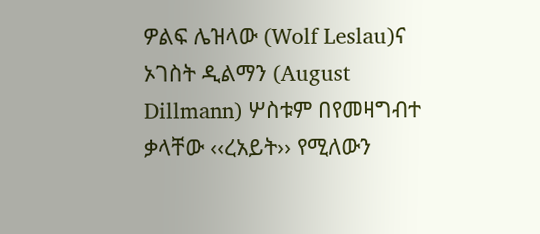ዎልፍ ሌዝላው (Wolf Leslau)ና ኦገስት ዲልማን (August Dillmann) ሦስቱም በየመዛግብተ ቃላቸው ‹‹ረአይት›› የሚለውን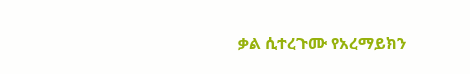ቃል ሲተረጉሙ የአረማይክን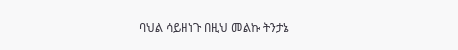ባህል ሳይዘነጉ በዚህ መልኩ ትንታኔ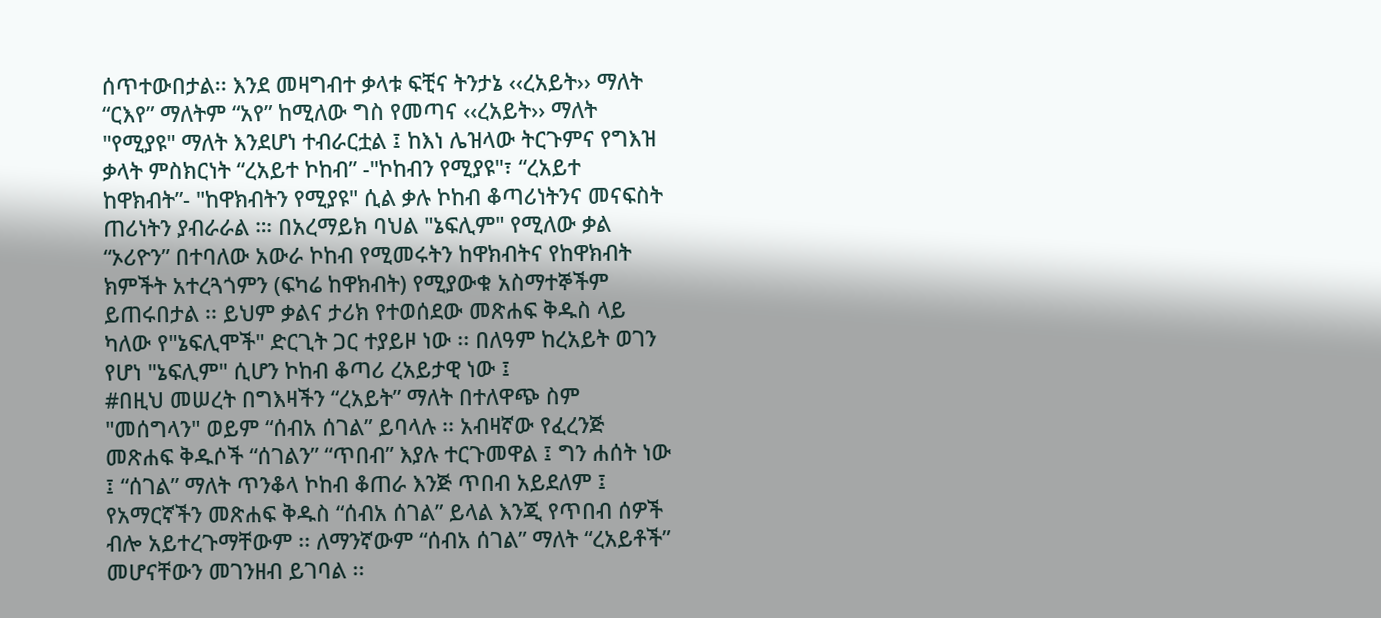ሰጥተውበታል፡፡ እንደ መዛግብተ ቃላቱ ፍቺና ትንታኔ ‹‹ረአይት›› ማለት “ርእየ” ማለትም “አየ” ከሚለው ግስ የመጣና ‹‹ረአይት›› ማለት "የሚያዩ" ማለት እንደሆነ ተብራርቷል ፤ ከእነ ሌዝላው ትርጉምና የግእዝ ቃላት ምስክርነት “ረአይተ ኮከብ” -"ኮከብን የሚያዩ"፣ “ረአይተ ከዋክብት”- "ከዋክብትን የሚያዩ" ሲል ቃሉ ኮከብ ቆጣሪነትንና መናፍስት ጠሪነትን ያብራራል ።፡ በአረማይክ ባህል "ኔፍሊም" የሚለው ቃል “ኦሪዮን” በተባለው አውራ ኮከብ የሚመሩትን ከዋክብትና የከዋክብት ክምችት አተረጓጎምን (ፍካሬ ከዋክብት) የሚያውቁ አስማተኞችም ይጠሩበታል ፡፡ ይህም ቃልና ታሪክ የተወሰደው መጽሐፍ ቅዱስ ላይ ካለው የ"ኔፍሊሞች" ድርጊት ጋር ተያይዞ ነው ፡፡ በለዓም ከረአይት ወገን የሆነ "ኔፍሊም" ሲሆን ኮከብ ቆጣሪ ረአይታዊ ነው ፤
#በዚህ መሠረት በግእዛችን “ረአይት” ማለት በተለዋጭ ስም "መሰግላን" ወይም “ሰብአ ሰገል” ይባላሉ ፡፡ አብዛኛው የፈረንጅ መጽሐፍ ቅዱሶች “ሰገልን” “ጥበብ” እያሉ ተርጉመዋል ፤ ግን ሐሰት ነው ፤ “ሰገል” ማለት ጥንቆላ ኮከብ ቆጠራ እንጅ ጥበብ አይደለም ፤ የአማርኛችን መጽሐፍ ቅዱስ “ሰብአ ሰገል” ይላል እንጂ የጥበብ ሰዎች ብሎ አይተረጉማቸውም ፡፡ ለማንኛውም “ሰብአ ሰገል” ማለት “ረአይቶች” መሆናቸውን መገንዘብ ይገባል ፡፡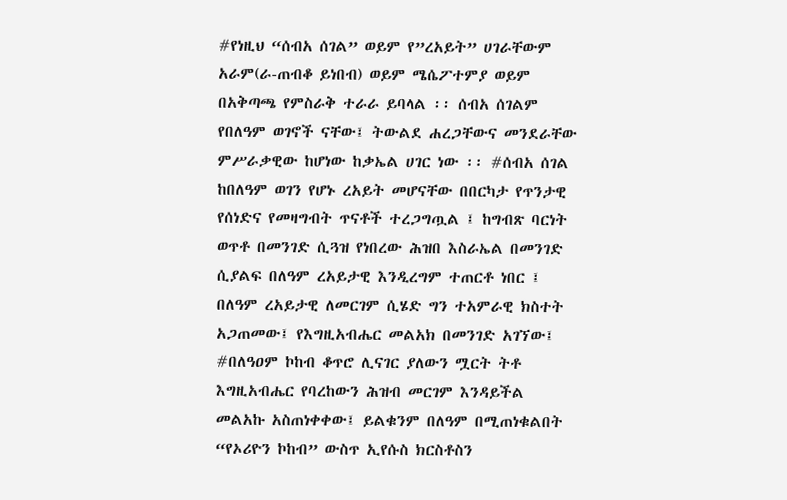#የነዚህ “ሰብአ ሰገል” ወይም የ”ረአይት” ሀገራቸውም አራም(ራ-ጠብቆ ይነበብ) ወይም ሜሴፖተምያ ወይም በአቅጣጫ የምስራቅ ተራራ ይባላል ፡፡ ሰብአ ሰገልም የበለዓም ወገኖች ናቸው፤ ትውልደ ሐረጋቸውና መንደራቸው ምሥራቃዊው ከሆነው ከቃኤል ሀገር ነው ፡፡ #ሰብአ ሰገል ከበለዓም ወገን የሆኑ ረአይት መሆናቸው በበርካታ የጥንታዊ የሰነድና የመዛግብት ጥናቶች ተረጋግጧል ፤ ከግብጽ ባርነት ወጥቶ በመንገድ ሲጓዝ የነበረው ሕዝበ እስራኤል በመንገድ ሲያልፍ በለዓም ረአይታዊ እንዲረግም ተጠርቶ ነበር ፤ በለዓም ረአይታዊ ለመርገም ሲሄድ ግን ተአምራዊ ክስተት አጋጠመው፤ የእግዚአብሔር መልአክ በመንገድ አገኘው፤
#በለዓዐም ኮከብ ቆጥሮ ሊናገር ያለውን ሟርት ትቶ እግዚአብሔር የባረከውን ሕዝብ መርገም እንዳይችል መልአኩ አስጠነቀቀው፤ ይልቁንም በለዓም በሚጠነቁልበት “የኦሪዮን ኮከብ” ውስጥ ኢየሱስ ክርስቶስን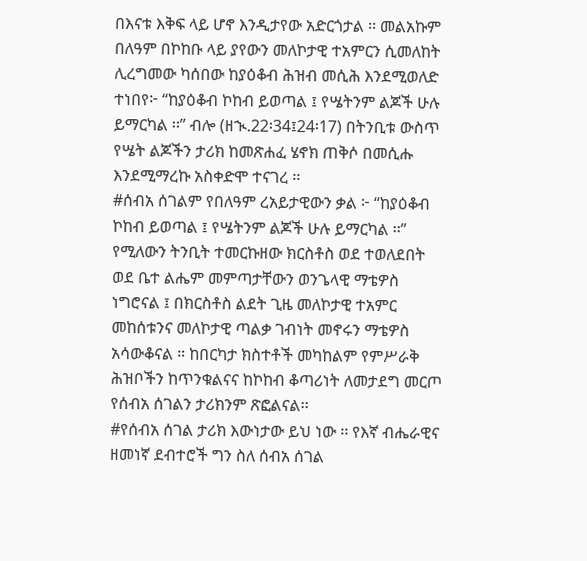በእናቱ እቅፍ ላይ ሆኖ እንዲታየው አድርጎታል ፡፡ መልአኩም በለዓም በኮከቡ ላይ ያየውን መለኮታዊ ተአምርን ሲመለከት ሊረግመው ካሰበው ከያዕቆብ ሕዝብ መሲሕ እንደሚወለድ ተነበየ፦ “ከያዕቆብ ኮከብ ይወጣል ፤ የሤትንም ልጆች ሁሉ ይማርካል ፡፡” ብሎ (ዘኊ.22፡34፤24፡17) በትንቢቱ ውስጥ የሤት ልጆችን ታሪክ ከመጽሐፈ ሄኖክ ጠቅሶ በመሲሑ እንደሚማረኩ አስቀድሞ ተናገረ ፡፡
#ሰብአ ሰገልም የበለዓም ረአይታዊውን ቃል ፦ “ከያዕቆብ ኮከብ ይወጣል ፤ የሤትንም ልጆች ሁሉ ይማርካል ፡፡” የሚለውን ትንቢት ተመርኩዘው ክርስቶስ ወደ ተወለደበት ወደ ቤተ ልሔም መምጣታቸውን ወንጌላዊ ማቴዎስ ነግሮናል ፤ በክርስቶስ ልደት ጊዜ መለኮታዊ ተአምር መከሰቱንና መለኮታዊ ጣልቃ ገብነት መኖሩን ማቴዎስ አሳውቆናል ። ከበርካታ ክስተቶች መካከልም የምሥራቅ ሕዝቦችን ከጥንቁልናና ከኮከብ ቆጣሪነት ለመታደግ መርጦ የሰብአ ሰገልን ታሪክንም ጽፎልናል፡፡
#የሰብአ ሰገል ታሪክ እውነታው ይህ ነው ፡፡ የእኛ ብሔራዊና ዘመነኛ ደብተሮች ግን ስለ ሰብአ ሰገል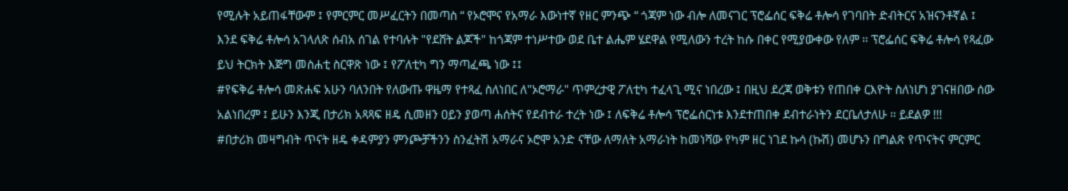የሚሉት አይጠፋቸውም ፤ የምርምር መሥፈርትን በመጣስ “ የኦሮሞና የአማራ እውነተኛ የዘር ምንጭ “ ጎጃም ነው ብሎ ለመናገር ፕሮፌሰር ፍቅሬ ቶሎሳ የገባበት ድብትርና አዝናንቶኛል ፤ እንደ ፍቅሬ ቶሎሳ አገላለጽ ሰብአ ሰገል የተባሉት "የደሸት ልጆች" ከጎጃም ተነሥተው ወደ ቤተ ልሔም ሄደዋል የሚለውን ተረት ከሱ በቀር የሚያውቀው የለም ፡፡ ፕሮፌሰር ፍቅሬ ቶሎሳ የጻፈው ይህ ትርክት እጅግ መስሐቲ ስርዋጽ ነው ፤ የፖለቲካ ግን ማጣፈጫ ነው ፤፤
#የፍቅሬ ቶሎሳ መጽሐፍ አሁን ባለንበት የለውጡ ዋዜማ የተጻፈ ስለነበር ለ"ኦሮማራ" ጥምረታዊ ፖለቲካ ተፈላጊ ሚና ነበረው ፤ በዚህ ደረጃ ወቅቱን የጠበቀ ርእዮት ስለነሆነ ያገናዘበው ሰው አልነበረም ፤ ይሁን እንጂ በታሪክ አጻጻፍ ዘዴ ሲመዘን ዐይን ያወጣ ሐሰትና የደብተራ ተረት ነው ፤ ለፍቅሬ ቶሎሳ ፕሮፌሰርነቱ እንደተጠበቀ ደብተራነትን ደርቤለታለሁ ፡፡ ይደልዎ !!!
#በታሪክ መዛግብት ጥናት ዘዴ ቀዳምያን ምንጮቻችንን ስንፈትሽ አማራና ኦሮሞ አንድ ናቸው ለማለት አማራነት ከመነሻው የካም ዘር ነገደ ኩሳ (ኩሽ) መሆኑን በግልጽ የጥናትና ምርምር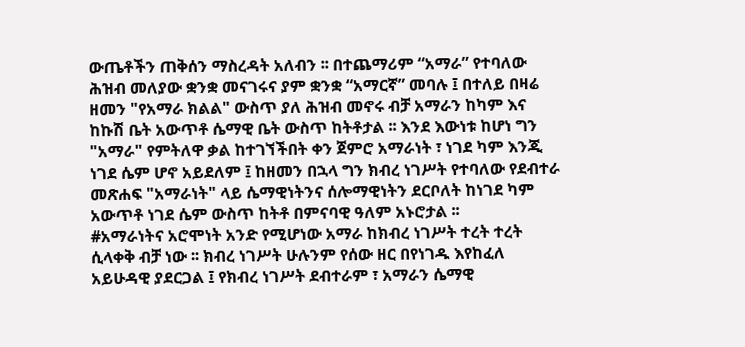ውጤቶችን ጠቅሰን ማስረዳት አለብን ፡፡ በተጨማሪም “አማራ” የተባለው ሕዝብ መለያው ቋንቋ መናገሩና ያም ቋንቋ “አማርኛ” መባሉ ፤ በተለይ በዛሬ ዘመን "የአማራ ክልል" ውስጥ ያለ ሕዝብ መኖሩ ብቻ አማራን ከካም እና ከኩሽ ቤት አውጥቶ ሴማዊ ቤት ውስጥ ከትቶታል ፡፡ እንደ እውነቱ ከሆነ ግን "አማራ" የምትለዋ ቃል ከተገኘችበት ቀን ጀምሮ አማራነት ፣ ነገደ ካም እንጂ ነገደ ሴም ሆኖ አይደለም ፤ ከዘመን በኋላ ግን ክብረ ነገሥት የተባለው የደብተራ መጽሐፍ "አማራነት" ላይ ሴማዊነትንና ሰሎማዊነትን ደርቦለት ከነገደ ካም አውጥቶ ነገደ ሴም ውስጥ ከትቶ በምናባዊ ዓለም አኑሮታል ፡፡
#አማራነትና አሮሞነት አንድ የሚሆነው አማራ ከክብረ ነገሥት ተረት ተረት ሲላቀቅ ብቻ ነው ፡፡ ክብረ ነገሥት ሁሉንም የሰው ዘር በየነገዱ እየከፈለ አይሁዳዊ ያደርጋል ፤ የክብረ ነገሥት ደብተራም ፣ አማራን ሴማዊ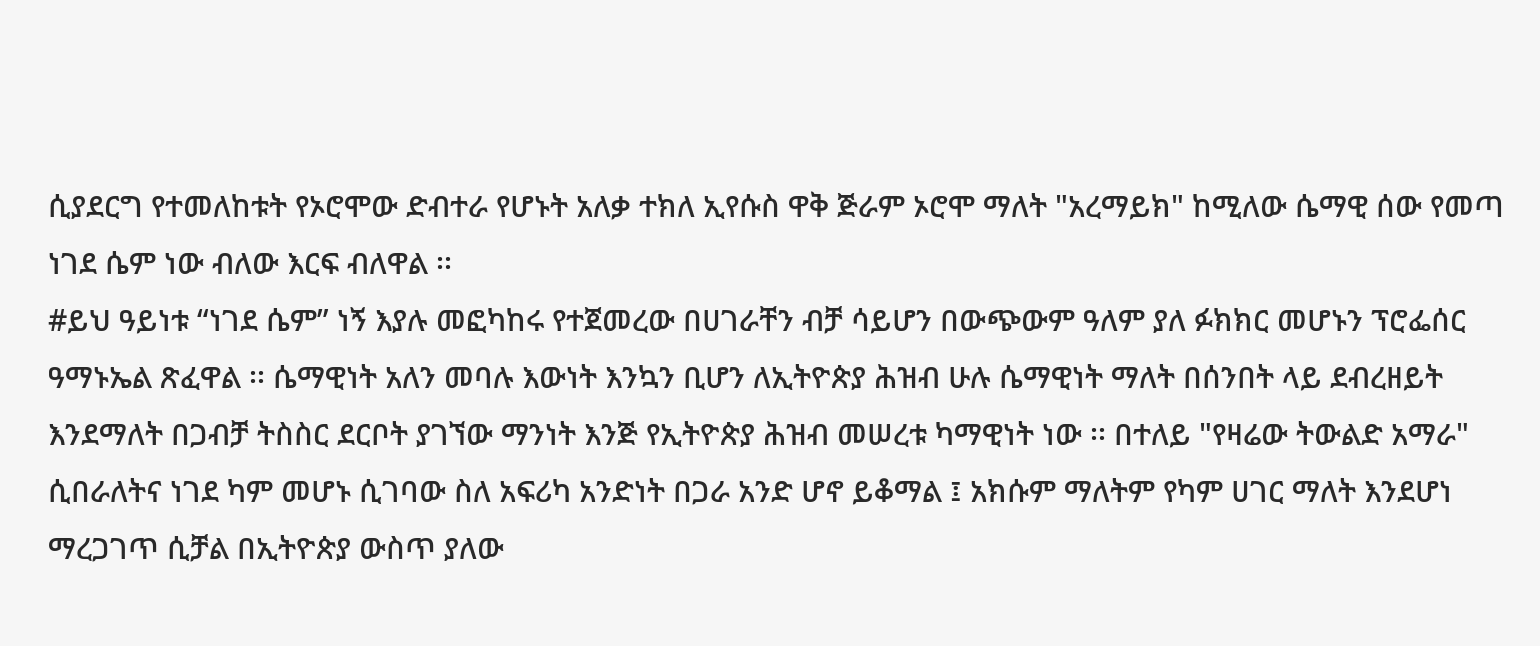ሲያደርግ የተመለከቱት የኦሮሞው ድብተራ የሆኑት አለቃ ተክለ ኢየሱስ ዋቅ ጅራም ኦሮሞ ማለት "አረማይክ" ከሚለው ሴማዊ ሰው የመጣ ነገደ ሴም ነው ብለው እርፍ ብለዋል ፡፡
#ይህ ዓይነቱ “ነገደ ሴም” ነኝ እያሉ መፎካከሩ የተጀመረው በሀገራቸን ብቻ ሳይሆን በውጭውም ዓለም ያለ ፉክክር መሆኑን ፕሮፌሰር ዓማኑኤል ጽፈዋል ፡፡ ሴማዊነት አለን መባሉ እውነት እንኳን ቢሆን ለኢትዮጵያ ሕዝብ ሁሉ ሴማዊነት ማለት በሰንበት ላይ ደብረዘይት እንደማለት በጋብቻ ትስስር ደርቦት ያገኘው ማንነት እንጅ የኢትዮጵያ ሕዝብ መሠረቱ ካማዊነት ነው ፡፡ በተለይ "የዛሬው ትውልድ አማራ" ሲበራለትና ነገደ ካም መሆኑ ሲገባው ስለ አፍሪካ አንድነት በጋራ አንድ ሆኖ ይቆማል ፤ አክሱም ማለትም የካም ሀገር ማለት እንደሆነ ማረጋገጥ ሲቻል በኢትዮጵያ ውስጥ ያለው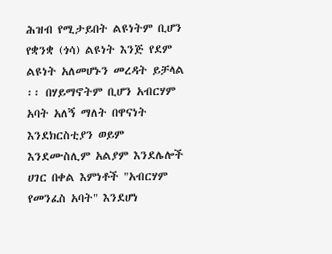ሕዝብ የሚታይበት ልዩነትም ቢሆን የቋንቋ (ጎሳ) ልዩነት እንጅ የደም ልዩነት አለመሆኑን መረዳት ይቻላል ፡፡ በሃይማኖትም ቢሆን አብርሃም አባት አለኝ ማለት በዋናነት እንደክርስቲያን ወይም እንደሙስሊም አልያም እንደሌሎች ሀገር በቀል እምነቶች "አብርሃም የመንፈስ አባት" እንደሆነ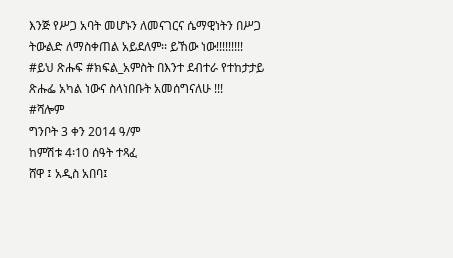እንጅ የሥጋ አባት መሆኑን ለመናገርና ሴማዊነትን በሥጋ ትውልድ ለማስቀጠል አይደለም፡፡ ይኸው ነው!!!!!!!!!
#ይህ ጽሑፍ #ክፍል_አምስት በእንተ ደብተራ የተከታታይ ጽሑፌ አካል ነውና ስላነበቡት አመሰግናለሁ !!!
#ሻሎም
ግንቦት 3 ቀን 2014 ዓ/ም
ከምሽቱ 4፡10 ሰዓት ተጻፈ
ሸዋ ፤ አዲስ አበባ፤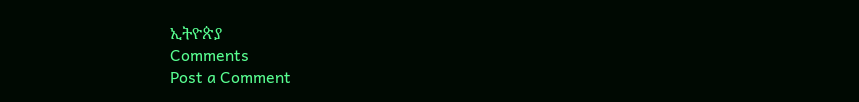ኢትዮጵያ
Comments
Post a Comment